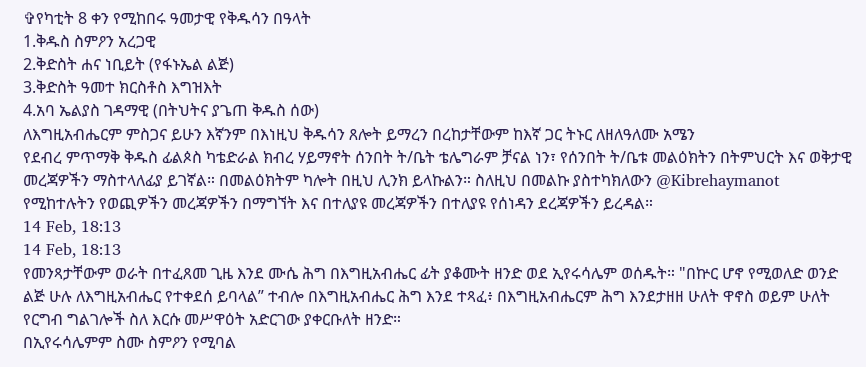✞የካቲት 8 ቀን የሚከበሩ ዓመታዊ የቅዱሳን በዓላት
1.ቅዱስ ስምዖን አረጋዊ
2.ቅድስት ሐና ነቢይት (የፋኑኤል ልጅ)
3.ቅድስት ዓመተ ክርስቶስ እግዝእት
4.አባ ኤልያስ ገዳማዊ (በትህትና ያጌጠ ቅዱስ ሰው)
ለእግዚአብሔርም ምስጋና ይሁን እኛንም በእነዚህ ቅዱሳን ጸሎት ይማረን በረከታቸውም ከእኛ ጋር ትኑር ለዘለዓለሙ አሜን
የደብረ ምጥማቅ ቅዱስ ፊልጶስ ካቴድራል ክብረ ሃይማኖት ሰንበት ት/ቤት ቴሌግራም ቻናል ነን፣ የሰንበት ት/ቤቱ መልዕክትን በትምህርት እና ወቅታዊ መረጃዎችን ማስተላለፊያ ይገኛል። በመልዕክትም ካሎት በዚህ ሊንክ ይላኩልን። ስለዚህ በመልኩ ያስተካክለውን @Kibrehaymanot የሚከተሉትን የወጪዎችን መረጃዎችን በማግኘት እና በተለያዩ መረጃዎችን በተለያዩ የሰነዳን ደረጃዎችን ይረዳል።
14 Feb, 18:13
14 Feb, 18:13
የመንጻታቸውም ወራት በተፈጸመ ጊዜ እንደ ሙሴ ሕግ በእግዚአብሔር ፊት ያቆሙት ዘንድ ወደ ኢየሩሳሌም ወሰዱት። "በኵር ሆኖ የሚወለድ ወንድ ልጅ ሁሉ ለእግዚአብሔር የተቀደሰ ይባላል” ተብሎ በእግዚአብሔር ሕግ እንደ ተጻፈ፥ በእግዚአብሔርም ሕግ እንደታዘዘ ሁለት ዋኖስ ወይም ሁለት የርግብ ግልገሎች ስለ እርሱ መሥዋዕት አድርገው ያቀርቡለት ዘንድ።
በኢየሩሳሌምም ስሙ ስምዖን የሚባል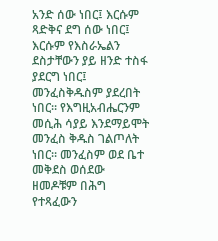አንድ ሰው ነበር፤ እርሱም ጻድቅና ደግ ሰው ነበር፤ እርሱም የእስራኤልን ደስታቸውን ያይ ዘንድ ተስፋ ያደርግ ነበር፤ መንፈስቅዱስም ያደረበት ነበር። የእግዚአብሔርንም መሲሕ ሳያይ እንደማይሞት መንፈስ ቅዱስ ገልጦለት ነበር። መንፈስም ወደ ቤተ መቅደስ ወሰደው ዘመዶቹም በሕግ የተጻፈውን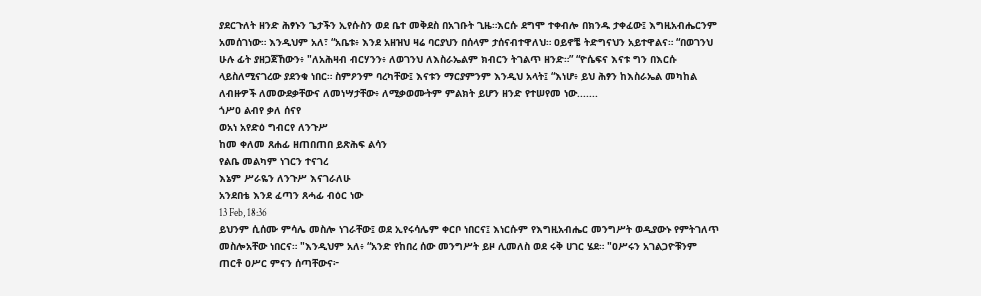ያደርጉለት ዘንድ ሕፃኑን ጌታችን ኢየሱስን ወደ ቤተ መቅደስ በአገቡት ጊዜ።እርሱ ደግሞ ተቀብሎ በክንዱ ታቀፈው፤ እግዚአብሔርንም አመሰገነው። እንዲህም አለ፣ “አቤቱ፥ እንደ አዘዝህ ዛሬ ባርያህን በሰላም ታሰናብተዋለህ። ዐይኖቼ ትድግናህን አይተዋልና። “በወገንህ ሁሉ ፊት ያዘጋጀኸውን፥ "ለአሕዛብ ብርሃንን፥ ለወገንህ ለእስራኤልም ክብርን ትገልጥ ዘንድ።” “ዮሴፍና እናቱ ግን በእርሱ ላይስለሚናገረው ያደንቁ ነበር። ስምዖንም ባረካቸው፤ እናቱን ማርያምንም እንዲህ አላት፤ “እነሆ፥ ይህ ሕፃን ከእስራኤል መካከል ለብዙዎች ለመውደቃቸውና ለመነሣታቸው፥ ለሚቃወሙትም ምልክት ይሆን ዘንድ የተሠየመ ነው.......
ጎሥዐ ልብየ ቃለ ሰናየ
ወአነ አየድዕ ግብርየ ለንጉሥ
ከመ ቀለመ ጸሐፊ ዘጠበጠበ ይጽሕፍ ልሳን
የልቤ መልካም ነገርን ተናገረ
እኔም ሥራዬን ለንጉሥ እናገራለሁ
አንደበቴ እንደ ፈጣን ጸሓፊ ብዕር ነው
13 Feb, 18:36
ይህንም ሲሰሙ ምሳሌ መስሎ ነገራቸው፤ ወደ ኢየሩሳሌም ቀርቦ ነበርና፤ እነርሱም የእግዚአብሔር መንግሥት ወዲያውኑ የምትገለጥ መስሎአቸው ነበርና። "እንዲህም አለ፥ “አንድ የከበረ ሰው መንግሥት ይዞ ሊመለስ ወደ ሩቅ ሀገር ሄደ። "ዐሥሩን አገልጋዮቹንም ጠርቶ ዐሥር ምናን ሰጣቸውና፦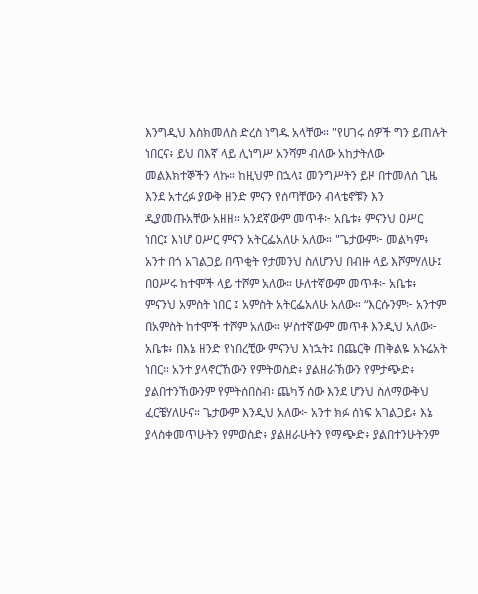እንግዲህ እስክመለስ ድረስ ነግዱ አላቸው። "የሀገሩ ሰዎች ግን ይጠሉት ነበርና፥ ይህ በእኛ ላይ ሊነግሥ አንሻም ብለው አከታትለው መልእክተኞችን ላኩ። ከዚህም በኋላ፤ መንግሥትን ይዞ በተመለሰ ጊዜ እንደ አተረፉ ያውቅ ዘንድ ምናን የሰጣቸውን ብላቴኖቹን እን ዲያመጡአቸው አዘዘ። አንደኛውም መጥቶ፦ አቤቱ፥ ምናንህ ዐሥር ነበር፤ እነሆ ዐሥር ምናን አትርፌአለሁ አለው። "ጌታውም፦ መልካም፥ አንተ በጎ አገልጋይ በጥቂት የታመንህ ስለሆንህ በብዙ ላይ እሾምሃለሁ፤ በዐሥሩ ከተሞች ላይ ተሾም አለው። ሁለተኛውም መጥቶ፦ አቤቱ፥ ምናንህ አምስት ነበር ፤ አምስት አትርፌአለሁ አለው። “እርሱንም፦ አንተም በአምስት ከተሞች ተሾም አለው። ሦስተኛውም መጥቶ እንዲህ አለው፦ አቤቱ፥ በእኔ ዘንድ የነበረቺው ምናንህ እነኋት፤ በጨርቅ ጠቅልዬ አኑሬአት ነበር። አንተ ያላኖርኸውን የምትወስድ፥ ያልዘራኽውን የምታጭድ፥ ያልበተንኸውንም የምትሰበስብ፡ ጨካኝ ሰው እንደ ሆንህ ስለማውቅህ ፈርቼሃለሁና። ጌታውም እንዲህ አለው፦ አንተ ክፉ ሰነፍ አገልጋይ፥ እኔ ያላስቀመጥሁትን የምወስድ፥ ያልዘራሁትን የማጭድ፥ ያልበተንሁትንም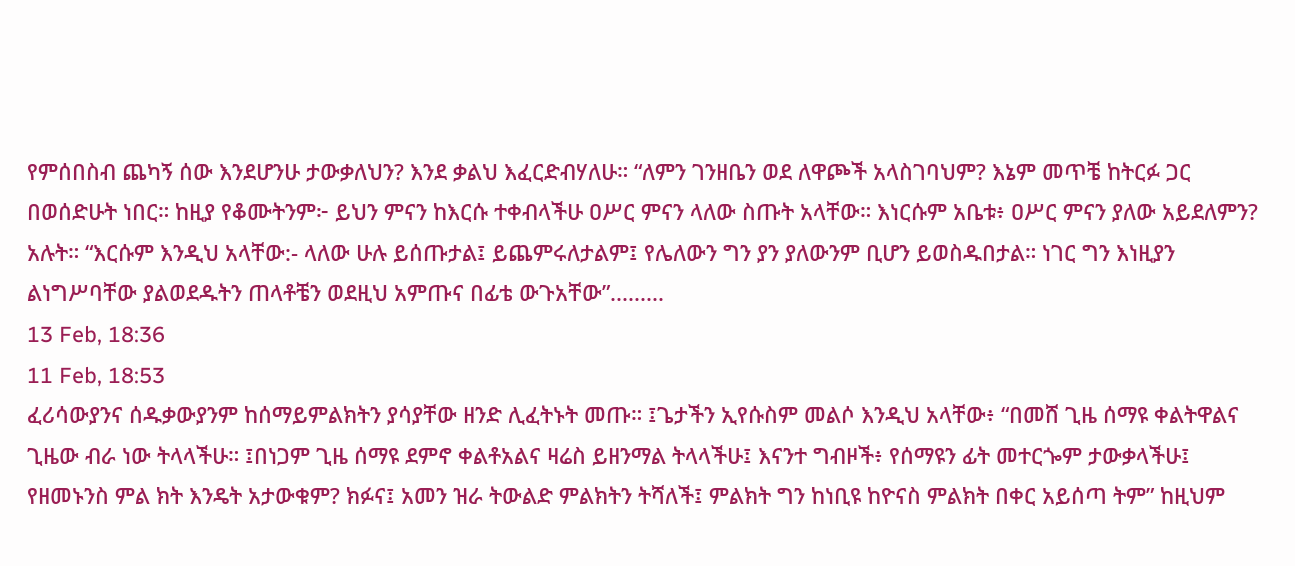የምሰበስብ ጨካኝ ሰው እንደሆንሁ ታውቃለህን? እንደ ቃልህ እፈርድብሃለሁ። “ለምን ገንዘቤን ወደ ለዋጮች አላስገባህም? እኔም መጥቼ ከትርፉ ጋር በወሰድሁት ነበር። ከዚያ የቆሙትንም፦ ይህን ምናን ከእርሱ ተቀብላችሁ ዐሥር ምናን ላለው ስጡት አላቸው። እነርሱም አቤቱ፥ ዐሥር ምናን ያለው አይደለምን? አሉት። “እርሱም እንዲህ አላቸው:- ላለው ሁሉ ይሰጡታል፤ ይጨምሩለታልም፤ የሌለውን ግን ያን ያለውንም ቢሆን ይወስዱበታል። ነገር ግን እነዚያን ልነግሥባቸው ያልወደዱትን ጠላቶቼን ወደዚህ አምጡና በፊቴ ውጉአቸው”.........
13 Feb, 18:36
11 Feb, 18:53
ፈሪሳውያንና ሰዱቃውያንም ከሰማይምልክትን ያሳያቸው ዘንድ ሊፈትኑት መጡ። ፤ጌታችን ኢየሱስም መልሶ እንዲህ አላቸው፥ “በመሸ ጊዜ ሰማዩ ቀልትዋልና ጊዜው ብራ ነው ትላላችሁ። ፤በነጋም ጊዜ ሰማዩ ደምኖ ቀልቶአልና ዛሬስ ይዘንማል ትላላችሁ፤ እናንተ ግብዞች፥ የሰማዩን ፊት መተርጐም ታውቃላችሁ፤ የዘመኑንስ ምል ክት እንዴት አታውቁም? ክፉና፤ አመን ዝራ ትውልድ ምልክትን ትሻለች፤ ምልክት ግን ከነቢዩ ከዮናስ ምልክት በቀር አይሰጣ ትም” ከዚህም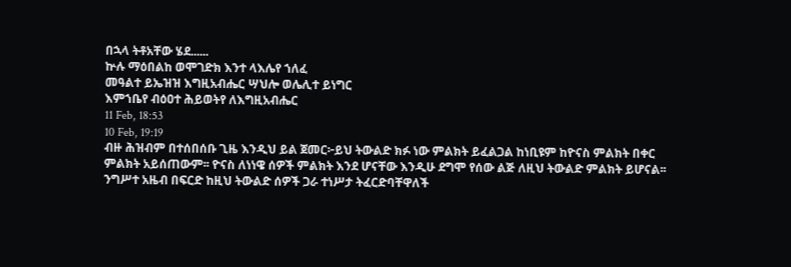በኋላ ትቶአቸው ሄደ......
ኵሉ ማዕበልከ ወሞገድክ እንተ ላእሌየ ኀለፈ
መዓልተ ይኤዝዝ እግዚአብሔር ሣህሎ ወሌሊተ ይነግር
እምኀቤየ ብዕዐተ ሕይወትየ ለእግዚአብሔር
11 Feb, 18:53
10 Feb, 19:19
ብዙ ሕዝብም በተሰበሰቡ ጊዜ እንዲህ ይል ጀመር፦ይህ ትውልድ ክፉ ነው ምልክት ይፈልጋል ከነቢዩም ከዮናስ ምልክት በቀር ምልክት አይሰጠውም፡፡ ዮናስ ለነነዌ ሰዎች ምልክት እንደ ሆናቸው እንዲሁ ደግሞ የሰው ልጅ ለዚህ ትውልድ ምልክት ይሆናል፡፡ ንግሥተ አዜብ በፍርድ ከዚህ ትውልድ ሰዎች ጋራ ተነሥታ ትፈርድባቸዋለች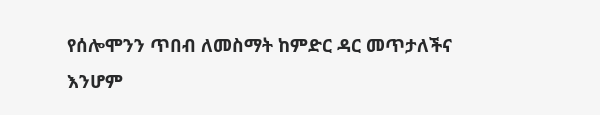የሰሎሞንን ጥበብ ለመስማት ከምድር ዳር መጥታለችና እንሆም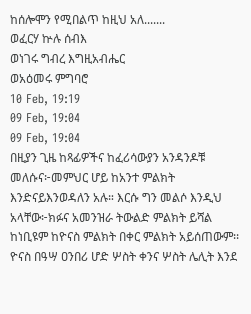ከሰሎሞን የሚበልጥ ከዚህ አለ.......
ወፈርሃ ኵሉ ሰብእ
ወነገሩ ግብረ እግዚአብሔር
ወአዕመሩ ምግባሮ
10 Feb, 19:19
09 Feb, 19:04
09 Feb, 19:04
በዚያን ጊዜ ከጻፊዎችና ከፈሪሳውያን አንዳንዶቹ መለሱና፦መምህር ሆይ ከአንተ ምልክት እንድናይእንወዳለን አሉ። እርሱ ግን መልሶ እንዲህ አላቸው፦ክፉና አመንዝራ ትውልድ ምልክት ይሻል ከነቢዩም ከዮናስ ምልክት በቀር ምልክት አይሰጠውም፡፡ ዮናስ በዓሣ ዐንበሪ ሆድ ሦስት ቀንና ሦስት ሌሊት እንደ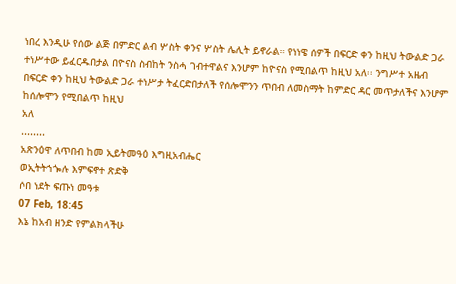ነበረ እንዲሁ የሰው ልጅ በምድር ልብ ሦስት ቀንና ሦስት ሌሊት ይኖራል። የነነዌ ሰዎች በፍርድ ቀን ከዚህ ትውልድ ጋራ ተነሥተው ይፈርዱበታል በዮናስ ስብከት ንስሓ ገብተዋልና እንሆም ከዮናስ የሚበልጥ ከዚህ አለ፡፡ ንግሥተ አዜብ በፍርድ ቀን ከዚህ ትውልድ ጋራ ተነሥታ ትፈርድበታለች የሰሎሞንን ጥበብ ለመስማት ከምድር ዳር መጥታለችና እንሆም ከሰሎሞን የሚበልጥ ከዚህ
አለ
........
አጽንዕዋ ለጥበብ ከመ ኢይትመዓዕ እግዚአብሔር
ወኢትትኀጐሉ እምፍኖተ ጽድቅ
ሶበ ነደት ፍጡነ መዓቱ
07 Feb, 18:45
እኔ ከአብ ዘንድ የምልክላችሁ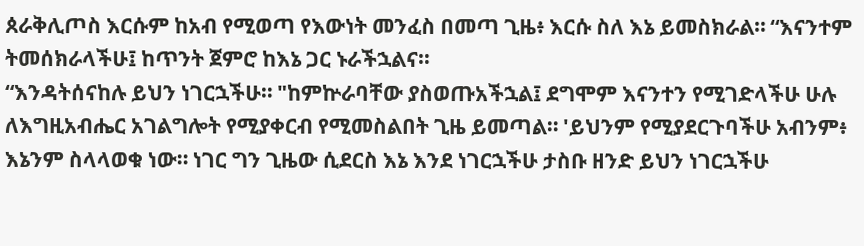ጰራቅሊጦስ እርሱም ከአብ የሚወጣ የእውነት መንፈስ በመጣ ጊዜ፥ እርሱ ስለ እኔ ይመስክራል። “እናንተም ትመሰክራላችሁ፤ ከጥንት ጀምሮ ከእኔ ጋር ኑራችኋልና።
“እንዳትሰናከሉ ይህን ነገርኋችሁ። "ከምኵራባቸው ያስወጡአችኋል፤ ደግሞም እናንተን የሚገድላችሁ ሁሉ ለእግዚአብሔር አገልግሎት የሚያቀርብ የሚመስልበት ጊዜ ይመጣል። 'ይህንም የሚያደርጉባችሁ አብንም፥ እኔንም ስላላወቁ ነው። ነገር ግን ጊዜው ሲደርስ እኔ እንደ ነገርኋችሁ ታስቡ ዘንድ ይህን ነገርኋችሁ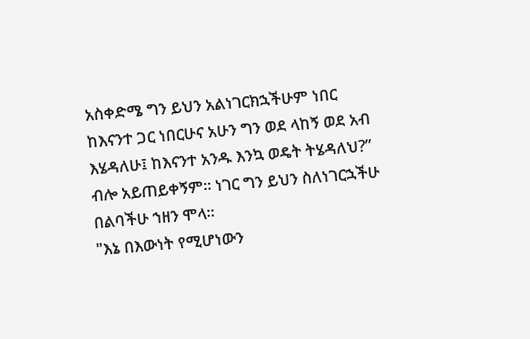አስቀድሜ ግን ይህን አልነገርክኋችሁም ነበር ከእናንተ ጋር ነበርሁና አሁን ግን ወደ ላከኝ ወደ አብ እሄዳለሁ፤ ከእናንተ አንዱ እንኳ ወዴት ትሄዳለህ?” ብሎ አይጠይቀኝም። ነገር ግን ይህን ስለነገርኋችሁ በልባችሁ ኀዘን ሞላ።
"እኔ በእውነት የሚሆነውን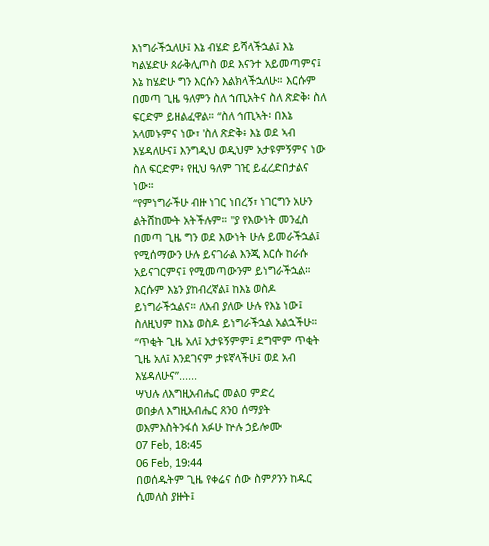እነግራችኋለሁ፤ እኔ ብሄድ ይሻላችኋል፤ እኔ ካልሄድሁ ጰራቅሊጦስ ወደ እናንተ አይመጣምና፤ እኔ ከሄድሁ ግን እርሱን እልክላችኋለሁ። እርሱም በመጣ ጊዜ ዓለምን ስለ ኀጢአትና ስለ ጽድቅ፡ ስለ ፍርድም ይዘልፈዋል። “ስለ ኅጢኣት፡ በእኔ አላመኑምና ነው፣ 'ስለ ጽድቅ፥ እኔ ወደ ኣብ እሄዳለሁና፤ እንግዲህ ወዲህም አታዩምኝምና ነው ስለ ፍርድም፥ የዚህ ዓለም ገዢ ይፈረድበታልና ነው።
“የምነግራችሁ ብዙ ነገር ነበረኝ፣ ነገርግን አሁን ልትሸከሙት አትችሉም። "ያ የእውነት መንፈስ በመጣ ጊዜ ግን ወደ እውነት ሁሉ ይመራችኋል፤ የሚሰማውን ሁሉ ይናገራል እንጂ እርሱ ከራሱ አይናገርምና፤ የሚመጣውንም ይነግራችኋል። እርሱም እኔን ያከብረኛል፤ ከእኔ ወስዶ ይነግራችኋልና። ለአብ ያለው ሁሉ የእኔ ነው፤ ስለዚህም ከእኔ ወስዶ ይነግራችኋል አልኋችሁ።
“ጥቂት ጊዜ አለ፤ አታዩኝምም፤ ደግሞም ጥቂት ጊዜ አለ፤ እንደገናም ታዩኛላችሁ፤ ወደ አብ እሄዳለሁና”......
ሣህሉ ለእግዚአብሔር መልዐ ምድረ
ወበቃለ እግዚአብሔር ጸንዐ ሰማያት
ወእምእስትንፋሰ አፉሁ ኵሉ ኃይሎሙ
07 Feb, 18:45
06 Feb, 19:44
በወሰዱትም ጊዜ የቀሬና ሰው ስምዖንን ከዱር ሲመለስ ያዙት፤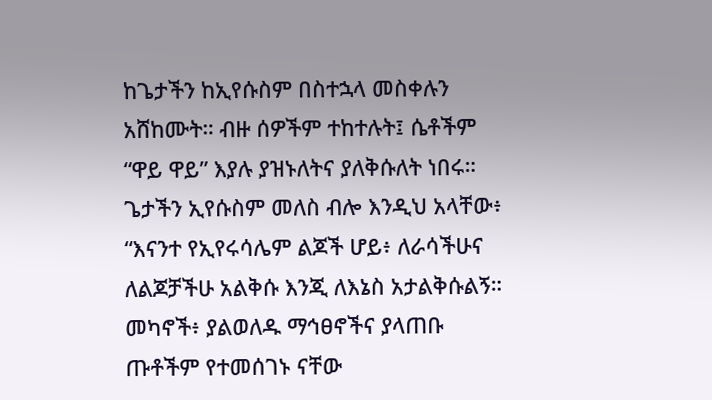ከጌታችን ከኢየሱስም በስተኋላ መስቀሉን አሸከሙት። ብዙ ሰዎችም ተከተሉት፤ ሴቶችም “ዋይ ዋይ” እያሉ ያዝኑለትና ያለቅሱለት ነበሩ። ጌታችን ኢየሱስም መለስ ብሎ እንዲህ አላቸው፥ “እናንተ የኢየሩሳሌም ልጆች ሆይ፥ ለራሳችሁና ለልጆቻችሁ አልቅሱ እንጂ ለእኔስ አታልቅሱልኝ። መካኖች፥ ያልወለዱ ማኅፀኖችና ያላጠቡ ጡቶችም የተመሰገኑ ናቸው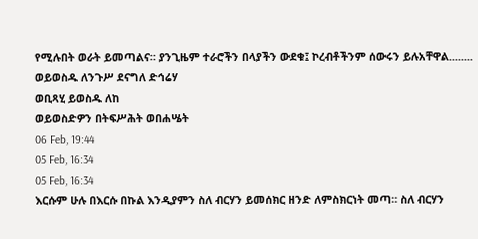የሚሉበት ወራት ይመጣልና። ያንጊዜም ተራሮችን በላያችን ውደቁ፤ ኮረብቶችንም ሰውሩን ይሉአቸዋል........
ወይወስዱ ለንጉሥ ደናግለ ድኅሬሃ
ወቢጻሂ ይወስዱ ለከ
ወይወስድዎን በትፍሥሕት ወበሐሤት
06 Feb, 19:44
05 Feb, 16:34
05 Feb, 16:34
እርሱም ሁሉ በእርሱ በኩል እንዲያምን ስለ ብርሃን ይመሰክር ዘንድ ለምስክርነት መጣ። ስለ ብርሃን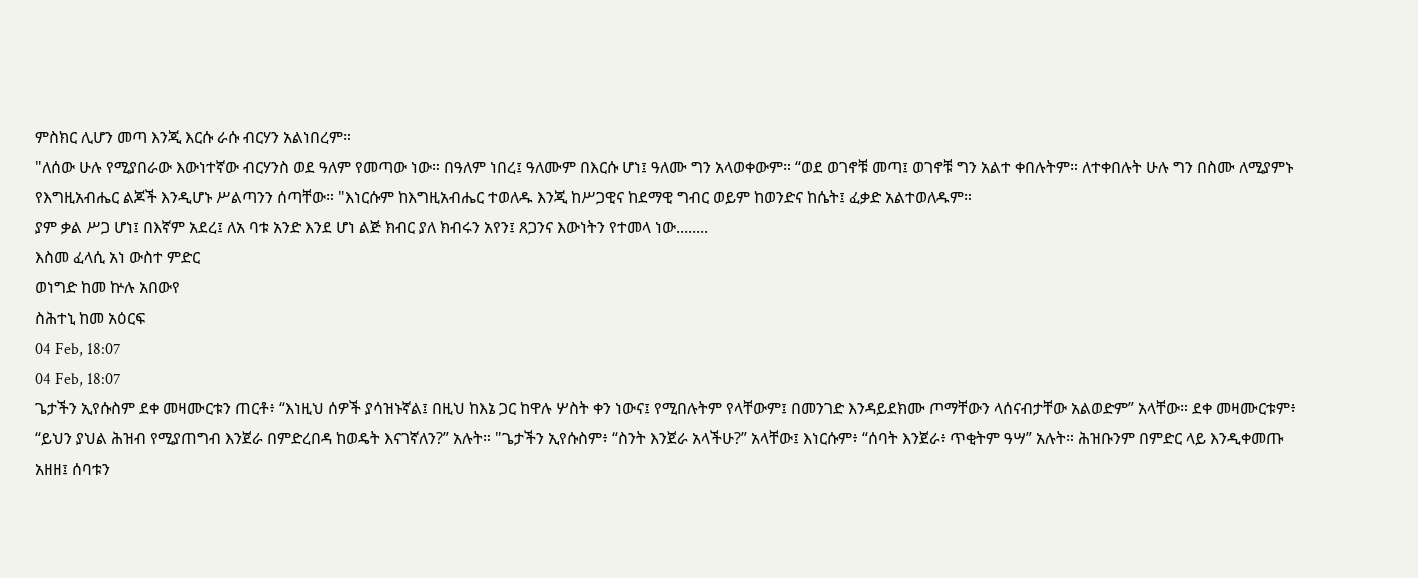ምስክር ሊሆን መጣ እንጂ እርሱ ራሱ ብርሃን አልነበረም።
"ለሰው ሁሉ የሚያበራው እውነተኛው ብርሃንስ ወደ ዓለም የመጣው ነው። በዓለም ነበረ፤ ዓለሙም በእርሱ ሆነ፤ ዓለሙ ግን አላወቀውም። “ወደ ወገኖቹ መጣ፤ ወገኖቹ ግን አልተ ቀበሉትም። ለተቀበሉት ሁሉ ግን በስሙ ለሚያምኑ የእግዚአብሔር ልጆች እንዲሆኑ ሥልጣንን ሰጣቸው። "እነርሱም ከእግዚአብሔር ተወለዱ እንጂ ከሥጋዊና ከደማዊ ግብር ወይም ከወንድና ከሴት፤ ፈቃድ አልተወለዱም።
ያም ቃል ሥጋ ሆነ፤ በእኛም አደረ፤ ለአ ባቱ አንድ እንደ ሆነ ልጅ ክብር ያለ ክብሩን አየን፤ ጸጋንና እውነትን የተመላ ነው........
እስመ ፈላሲ አነ ውስተ ምድር
ወነግድ ከመ ኵሉ አበውየ
ስሕተኒ ከመ አዕርፍ
04 Feb, 18:07
04 Feb, 18:07
ጌታችን ኢየሱስም ደቀ መዛሙርቱን ጠርቶ፥ “እነዚህ ሰዎች ያሳዝኑኛል፤ በዚህ ከእኔ ጋር ከዋሉ ሦስት ቀን ነውና፤ የሚበሉትም የላቸውም፤ በመንገድ እንዳይደክሙ ጦማቸውን ላሰናብታቸው አልወድም” አላቸው። ደቀ መዛሙርቱም፥ “ይህን ያህል ሕዝብ የሚያጠግብ እንጀራ በምድረበዳ ከወዴት እናገኛለን?” አሉት። "ጌታችን ኢየሱስም፥ “ስንት እንጀራ አላችሁ?” አላቸው፤ እነርሱም፥ “ሰባት እንጀራ፥ ጥቂትም ዓሣ” አሉት። ሕዝቡንም በምድር ላይ እንዲቀመጡ አዘዘ፤ ሰባቱን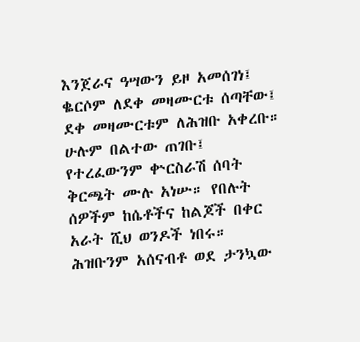እንጀራና ዓሣውን ይዞ አመሰገነ፤ ቈርሶም ለደቀ መዛሙርቱ ሰጣቸው፤ ደቀ መዛሙርቱም ለሕዝቡ አቀረቡ። ሁሉም በልተው ጠገቡ፤ የተረፈውንም ቍርስራሽ ሰባት ቅርጫት ሙሉ አነሡ። የበሉት ሰዎችም ከሴቶችና ከልጆች በቀር አራት ሺህ ወንዶች ነበሩ። ሕዝቡንም አሰናብቶ ወደ ታንኳው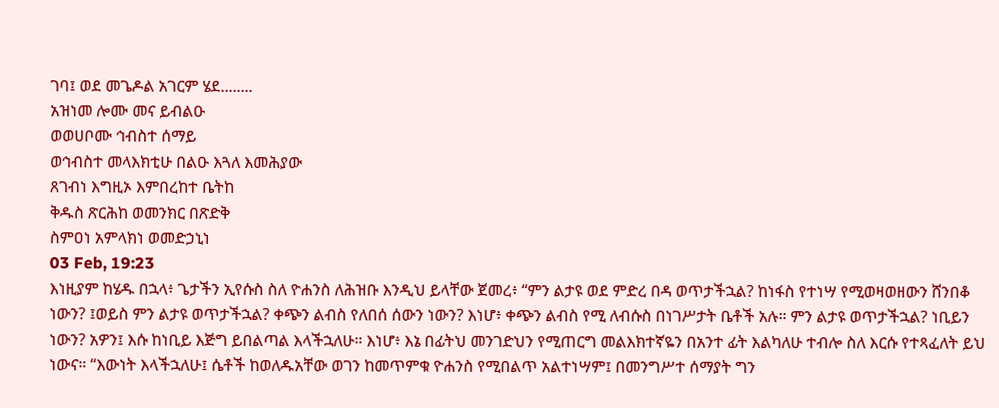ገባ፤ ወደ መጌዶል አገርም ሄደ........
አዝነመ ሎሙ መና ይብልዑ
ወወሀቦሙ ኅብስተ ሰማይ
ወኅብስተ መላእክቲሁ በልዑ እጓለ እመሕያው
ጸገብነ እግዚኦ እምበረከተ ቤትከ
ቅዱስ ጽርሕከ ወመንክር በጽድቅ
ስምዐነ አምላክነ ወመድኃኒነ
03 Feb, 19:23
እነዚያም ከሄዱ በኋላ፥ ጌታችን ኢየሱስ ስለ ዮሐንስ ለሕዝቡ እንዲህ ይላቸው ጀመረ፥ “ምን ልታዩ ወደ ምድረ በዳ ወጥታችኋል? ከነፋስ የተነሣ የሚወዛወዘውን ሸንበቆ ነውን? ፤ወይስ ምን ልታዩ ወጥታችኋል? ቀጭን ልብስ የለበሰ ሰውን ነውን? እነሆ፥ ቀጭን ልብስ የሚ ለብሱስ በነገሥታት ቤቶች አሉ። ምን ልታዩ ወጥታችኋል? ነቢይን ነውን? አዎን፤ እሱ ከነቢይ እጅግ ይበልጣል እላችኋለሁ። እነሆ፥ እኔ በፊትህ መንገድህን የሚጠርግ መልእክተኛዬን በአንተ ፊት እልካለሁ ተብሎ ስለ እርሱ የተጻፈለት ይህ ነውና። “እውነት እላችኋለሁ፤ ሴቶች ከወለዱአቸው ወገን ከመጥምቁ ዮሐንስ የሚበልጥ አልተነሣም፤ በመንግሥተ ሰማያት ግን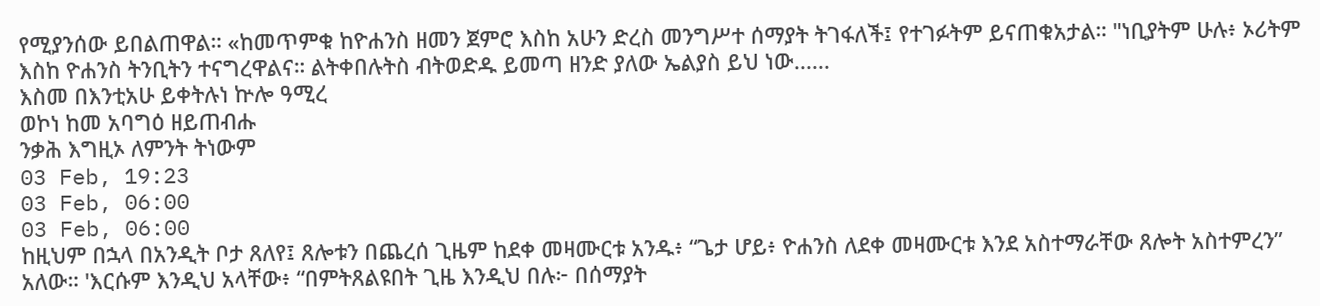የሚያንሰው ይበልጠዋል። «ከመጥምቁ ከዮሐንስ ዘመን ጀምሮ እስከ አሁን ድረስ መንግሥተ ሰማያት ትገፋለች፤ የተገፉትም ይናጠቁአታል። "ነቢያትም ሁሉ፥ ኦሪትም እስከ ዮሐንስ ትንቢትን ተናግረዋልና። ልትቀበሉትስ ብትወድዱ ይመጣ ዘንድ ያለው ኤልያስ ይህ ነው......
እስመ በእንቲአሁ ይቀትሉነ ኵሎ ዓሚረ
ወኮነ ከመ አባግዕ ዘይጠብሑ
ንቃሕ እግዚኦ ለምንት ትነውም
03 Feb, 19:23
03 Feb, 06:00
03 Feb, 06:00
ከዚህም በኋላ በአንዲት ቦታ ጸለየ፤ ጸሎቱን በጨረሰ ጊዜም ከደቀ መዛሙርቱ አንዱ፥ “ጌታ ሆይ፥ ዮሐንስ ለደቀ መዛሙርቱ እንደ አስተማራቸው ጸሎት አስተምረን” አለው። 'እርሱም እንዲህ አላቸው፥ “በምትጸልዩበት ጊዜ እንዲህ በሉ፦ በሰማያት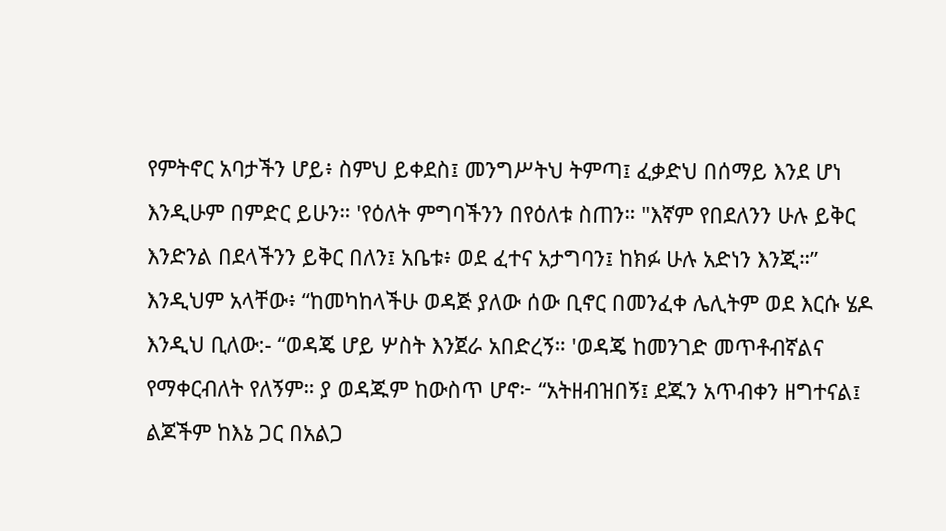የምትኖር አባታችን ሆይ፥ ስምህ ይቀደስ፤ መንግሥትህ ትምጣ፤ ፈቃድህ በሰማይ እንደ ሆነ እንዲሁም በምድር ይሁን። 'የዕለት ምግባችንን በየዕለቱ ስጠን። "እኛም የበደለንን ሁሉ ይቅር እንድንል በደላችንን ይቅር በለን፤ አቤቱ፥ ወደ ፈተና አታግባን፤ ከክፉ ሁሉ አድነን እንጂ።”
እንዲህም አላቸው፥ “ከመካከላችሁ ወዳጅ ያለው ሰው ቢኖር በመንፈቀ ሌሊትም ወደ እርሱ ሄዶ እንዲህ ቢለው:- “ወዳጄ ሆይ ሦስት እንጀራ አበድረኝ። 'ወዳጄ ከመንገድ መጥቶብኛልና የማቀርብለት የለኝም። ያ ወዳጁም ከውስጥ ሆኖ፦ “አትዘብዝበኝ፤ ደጁን አጥብቀን ዘግተናል፤ ልጆችም ከእኔ ጋር በአልጋ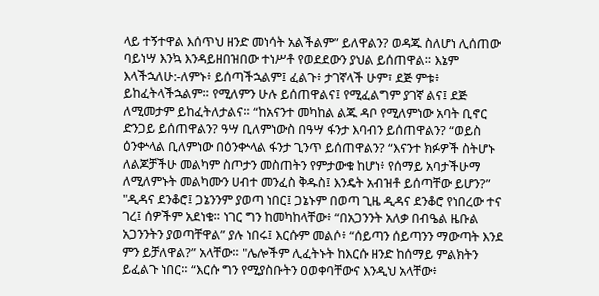ላይ ተኝተዋል እሰጥህ ዘንድ መነሳት አልችልም” ይለዋልን? ወዳጁ ስለሆነ ሊሰጠው ባይነሣ እንኳ እንዳይዘበዝበው ተነሥቶ የወደደውን ያህል ይሰጠዋል። እኔም እላችኋለሁ:-ለምኑ፥ ይሰጣችኋልም፤ ፈልጉ፥ ታገኛላች ሁም፣ ደጅ ምቱ፥ ይከፈትላችኋልም። የሚለምን ሁሉ ይሰጠዋልና፤ የሚፈልግም ያገኛ ልና፤ ደጅ ለሚመታም ይከፈትለታልና። “ከአናንተ መካከል ልጁ ዳቦ የሚለምነው አባት ቢኖር ድንጋይ ይሰጠዋልን? ዓሣ ቢለምነውስ በዓሣ ፋንታ እባብን ይሰጠዋልን? “ወይስ ዕንቍላል ቢለምነው በዕንቍላል ፋንታ ጊንጥ ይሰጠዋልን? “እናንተ ክፉዎች ስትሆኑ ለልጆቻችሁ መልካም ስጦታን መስጠትን የምታውቁ ከሆነ፥ የሰማይ አባታችሁማ ለሚለምኑት መልካሙን ሀብተ መንፈስ ቅዱስ፤ እንዴት አብዝቶ ይሰጣቸው ይሆን?”
"ዲዳና ደንቆሮ፤ ጋኔንንም ያወጣ ነበር፤ ጋኔኑም በወጣ ጊዜ ዲዳና ደንቆሮ የነበረው ተና ገረ፤ ሰዎችም አደነቁ። ነገር ግን ከመካከላቸው፥ “በአጋንንት አለቃ በብዔል ዜቡል አጋንንትን ያወጣቸዋል” ያሉ ነበሩ፤ እርሱም መልሶ፥ “ሰይጣን ሰይጣንን ማውጣት እንደ ምን ይቻለዋል?” አላቸው። "ሌሎችም ሊፈትኑት ከእርሱ ዘንድ ከሰማይ ምልክትን ይፈልጉ ነበር። “እርሱ ግን የሚያስቡትን ዐወቀባቸውና እንዲህ አላቸው፥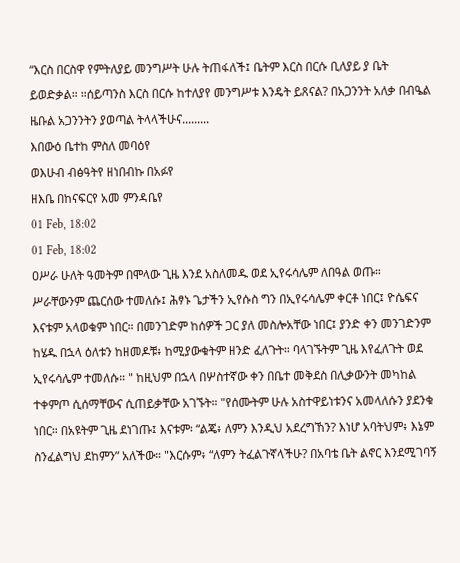“እርስ በርስዋ የምትለያይ መንግሥት ሁሉ ትጠፋለች፤ ቤትም እርስ በርሱ ቢለያይ ያ ቤት ይወድቃል። ።ሰይጣንስ እርስ በርሱ ከተለያየ መንግሥቱ እንዴት ይጸናል? በአጋንንት አለቃ በብዔል ዜቡል አጋንንትን ያወጣል ትላላችሁና.........
እበውዕ ቤተከ ምስለ መባዕየ
ወእሁብ ብፅዓትየ ዘነበብኩ በአፉየ
ዘእቤ በከናፍርየ አመ ምንዳቤየ
01 Feb, 18:02
01 Feb, 18:02
ዐሥራ ሁለት ዓመትም በሞላው ጊዜ እንደ አስለመዱ ወደ ኢየሩሳሌም ለበዓል ወጡ። ሥራቸውንም ጨርሰው ተመለሱ፤ ሕፃኑ ጌታችን ኢየሱስ ግን በኢየሩሳሌም ቀርቶ ነበር፤ ዮሴፍና እናቱም አላወቁም ነበር። በመንገድም ከሰዎች ጋር ያለ መስሎአቸው ነበር፤ ያንድ ቀን መንገድንም ከሄዱ በኋላ ዕለቱን ከዘመዶቹ፥ ከሚያውቁትም ዘንድ ፈለጉት። ባላገኙትም ጊዜ እየፈለጉት ወደ ኢየሩሳሌም ተመለሱ። " ከዚህም በኋላ በሦስተኛው ቀን በቤተ መቅደስ በሊቃውንት መካከል ተቀምጦ ሲሰማቸውና ሲጠይቃቸው አገኙት። "የሰሙትም ሁሉ አስተዋይነቱንና አመላለሱን ያደንቁ ነበር። በአዩትም ጊዜ ደነገጡ፤ እናቱም፡ “ልጄ፥ ለምን እንዲህ አደረግኸን? እነሆ አባትህም፥ እኔም ስንፈልግህ ደከምን” አለችው። "እርሱም፥ “ለምን ትፈልጉኛላችሁ? በአባቴ ቤት ልኖር እንደሚገባኝ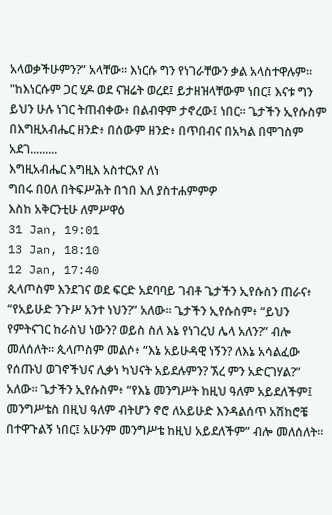አላወቃችሁምን?” አላቸው። እነርሱ ግን የነገራቸውን ቃል አላስተዋሉም። "ከእነርሱም ጋር ሂዶ ወደ ናዝሬት ወረደ፤ ይታዘዝላቸውም ነበር፤ እናቱ ግን ይህን ሁሉ ነገር ትጠብቀው፥ በልብዋም ታኖረው፤ ነበር። ጌታችን ኢየሱስም በእግዚአብሔር ዘንድ፥ በሰውም ዘንድ፥ በጥበብና በአካል በሞገስም አደገ.........
እግዚአብሔር እግዚእ አስተርአየ ለነ
ግበሩ በዐለ በትፍሥሕት በኀበ እለ ያስተሐምምዎ
እስከ አቅርንቲሁ ለምሥዋዕ
31 Jan, 19:01
13 Jan, 18:10
12 Jan, 17:40
ጲላጦስም እንደገና ወደ ፍርድ አደባባይ ገብቶ ጌታችን ኢየሱስን ጠራና፥ “የአይሁድ ንጉሥ አንተ ነህን?” አለው። ጌታችን ኢየሱስም፥ “ይህን የምትናገር ከራስህ ነውን? ወይስ ስለ እኔ የነገረህ ሌላ አለን?” ብሎ መለሰለት። ጲላጦስም መልሶ፥ “እኔ አይሁዳዊ ነኝን? ለእኔ አሳልፈው የሰጡህ ወገኖችህና ሊቃነ ካህናት አይደሉምን? ኧረ ምን አድርገሃል?” አለው። ጌታችን ኢየሱስም፥ “የእኔ መንግሥት ከዚህ ዓለም አይደለችም፤ መንግሥቴስ በዚህ ዓለም ብትሆን ኖሮ ለአይሁድ እንዳልሰጥ አሽከሮቼ በተዋጉልኝ ነበር፤ አሁንም መንግሥቴ ከዚህ አይደለችም” ብሎ መለሰለት።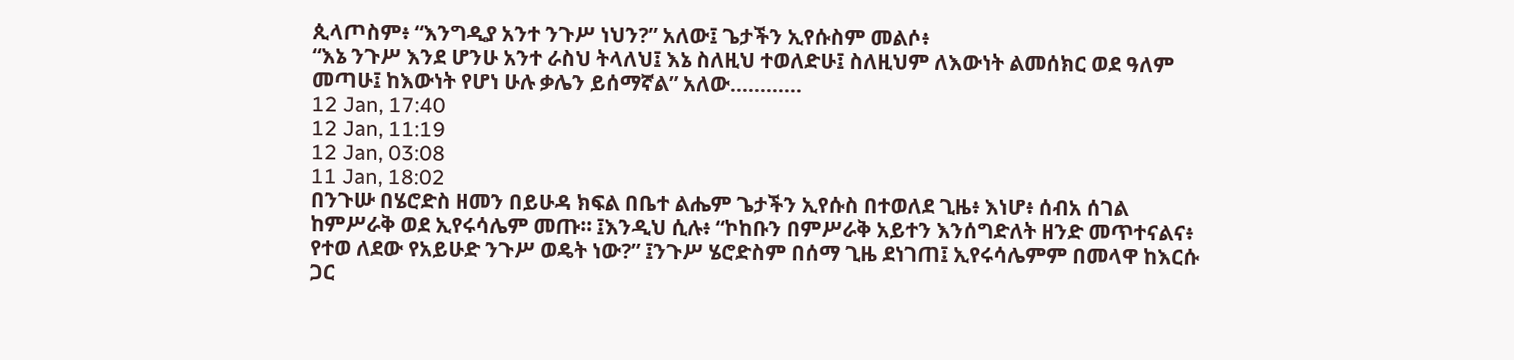ጲላጦስም፥ “እንግዲያ አንተ ንጉሥ ነህን?” አለው፤ ጌታችን ኢየሱስም መልሶ፥
“እኔ ንጉሥ እንደ ሆንሁ አንተ ራስህ ትላለህ፤ እኔ ስለዚህ ተወለድሁ፤ ስለዚህም ለእውነት ልመሰክር ወደ ዓለም መጣሁ፤ ከእውነት የሆነ ሁሉ ቃሌን ይሰማኛል” አለው............
12 Jan, 17:40
12 Jan, 11:19
12 Jan, 03:08
11 Jan, 18:02
በንጉሡ በሄሮድስ ዘመን በይሁዳ ክፍል በቤተ ልሔም ጌታችን ኢየሱስ በተወለደ ጊዜ፥ እነሆ፥ ሰብአ ሰገል ከምሥራቅ ወደ ኢየሩሳሌም መጡ። ፤እንዲህ ሲሉ፥ “ኮከቡን በምሥራቅ አይተን እንሰግድለት ዘንድ መጥተናልና፥ የተወ ለደው የአይሁድ ንጉሥ ወዴት ነው?” ፤ንጉሥ ሄሮድስም በሰማ ጊዜ ደነገጠ፤ ኢየሩሳሌምም በመላዋ ከእርሱ ጋር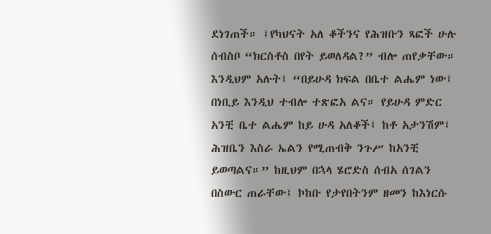ደነገጠች። ፤የካህናት አለ ቆችንና የሕዝቡን ጻፎች ሁሉ ሰብስቦ “ክርስቶስ በየት ይወለዳል?” ብሎ ጠየቃቸው። እንዲህም አሉት፤ “በይሁዳ ክፍል በቤተ ልሔም ነው፤ በነቢይ እንዲህ ተብሎ ተጽፎአ ልና። የይሁዳ ምድር አንቺ ቤተ ልሔም ከይ ሁዳ አለቆች፤ ከቶ አታንሽም፤ ሕዝቤን እስራ ኤልን የሚጠብቅ ንጉሥ ከአንቺ ይወጣልና።” ከዚህም በኋላ ሄሮድስ ሰብአ ሰገልን በስውር ጠራቸው፤ ኮከቡ የታየበትንም ዘመን ከእነርሱ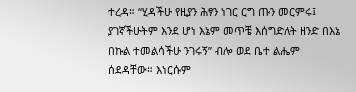ተረዳ። “ሂዳችሁ የዚያን ሕፃን ነገር ርግ ጡን መርምሩ፤ ያገኛችሁትም እንደ ሆነ እኔም መጥቼ እሰግድለት ዘንድ በእኔ በኩል ተመልሳችሁ ንገሩኝ” ብሎ ወደ ቤተ ልሔም ሰደዳቸው። እነርሱም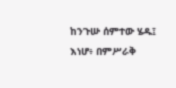ከንጉሡ ሰምተው ሄዱ፤ እነሆ፥ በምሥራቅ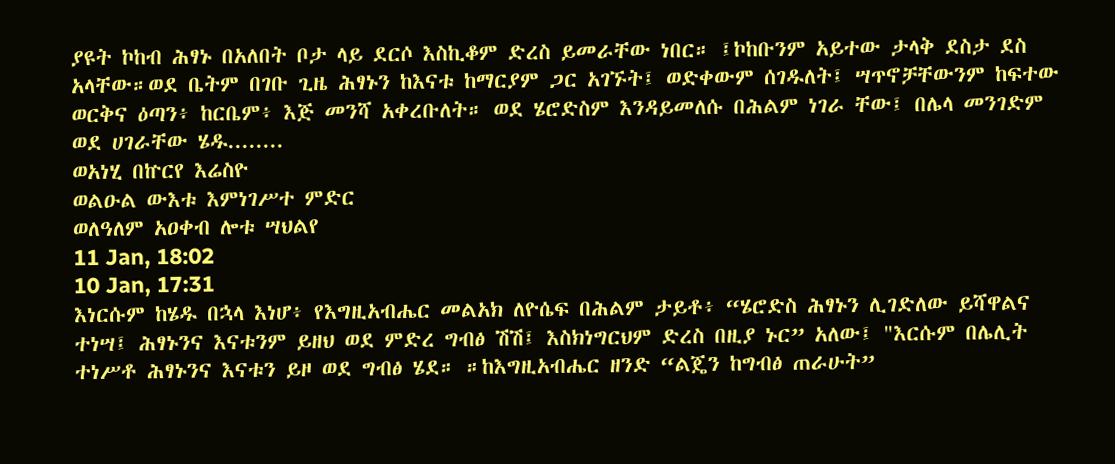ያዩት ኮከብ ሕፃኑ በአለበት ቦታ ላይ ደርሶ እስኪቆም ድረስ ይመራቸው ነበር። ፤ኮከቡንም አይተው ታላቅ ደስታ ደስ አላቸው።ወደ ቤትም በገቡ ጊዜ ሕፃኑን ከእናቱ ከማርያም ጋር አገኙት፤ ወድቀውም ሰገዱለት፤ ሣጥኖቻቸውንም ከፍተው ወርቅና ዕጣን፥ ከርቤም፥ እጅ መንሻ አቀረቡለት። ወደ ሄሮድስም እንዳይመለሱ በሕልም ነገራ ቸው፤ በሌላ መንገድም ወደ ሀገራቸው ሄዱ........
ወአነሂ በኵርየ እሬስዮ
ወልዑል ውእቱ እምነገሥተ ምድር
ወለዓለም አዐቀብ ሎቱ ሣህልየ
11 Jan, 18:02
10 Jan, 17:31
እነርሱም ከሄዱ በኋላ እነሆ፥ የእግዚአብሔር መልአክ ለዮሴፍ በሕልም ታይቶ፥ “ሄሮድስ ሕፃኑን ሊገድለው ይሻዋልና ተነሣ፤ ሕፃኑንና እናቱንም ይዘህ ወደ ምድረ ግብፅ ሽሽ፤ እስክነግርህም ድረስ በዚያ ኑር” አለው፤ "እርሱም በሌሊት ተነሥቶ ሕፃኑንና እናቱን ይዞ ወደ ግብፅ ሄደ። ።ከእግዚአብሔር ዘንድ “ልጄን ከግብፅ ጠራሁት”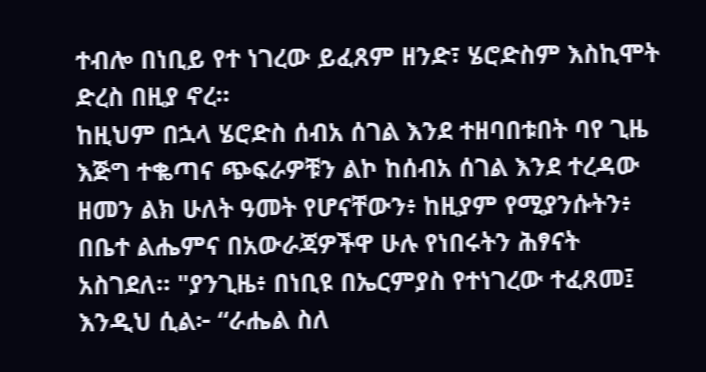ተብሎ በነቢይ የተ ነገረው ይፈጸም ዘንድ፣ ሄሮድስም እስኪሞት ድረስ በዚያ ኖረ።
ከዚህም በኋላ ሄሮድስ ሰብአ ሰገል እንደ ተዘባበቱበት ባየ ጊዜ እጅግ ተቈጣና ጭፍራዎቹን ልኮ ከሰብአ ሰገል እንደ ተረዳው ዘመን ልክ ሁለት ዓመት የሆናቸውን፥ ከዚያም የሚያንሱትን፥ በቤተ ልሔምና በአውራጃዎችዋ ሁሉ የነበሩትን ሕፃናት አስገደለ። "ያንጊዜ፥ በነቢዩ በኤርምያስ የተነገረው ተፈጸመ፤ እንዲህ ሲል፦ “ራሔል ስለ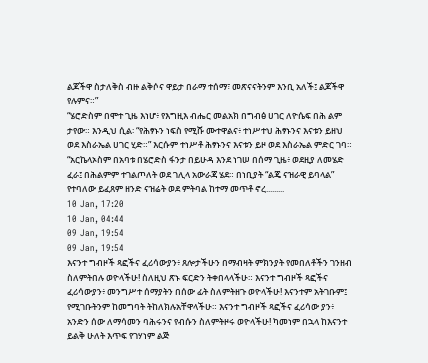ልጆችዋ ስታለቅስ ብዙ ልቅሶና ዋይታ በራማ ተሰማ፣ መጽናናትንም እንቢ አለች፤ ልጆችዋ የሉምና።”
“ሄሮድስም በሞተ ጊዜ እነሆ፥ የእግዚእ ብሔር መልአክ በግብፅ ሀገር ለዮሴፍ በሕ ልም ታየው። እንዲህ ሲል፡ “የሕፃኑን ነፍስ የሚሹ ሙተዋልና፥ ተነሥተህ ሕፃኑንና እናቱን ይዘህ ወደ እስራኤል ሀገር ሂድ።” እርሱም ተነሥቶ ሕፃኑንና እናቱን ይዞ ወደ እስራኤል ምድር ገባ። “አርኬላኦስም በአባቱ በሄሮድስ ፋንታ በይሁዳ እንደ ነገሠ በሰማ ጊዜ፥ ወደዚያ ለመሄድ ፈራ፤ በሕልምም ተገልጦለት ወደ ገሊላ አውራጃ ሄደ። በነቢያት “ልጄ ናዝራዊ ይባላል” የተባለው ይፈጸም ዘንድ ናዝሬት ወደ ምትባል ከተማ መጥቶ ኖረ.........
10 Jan, 17:20
10 Jan, 04:44
09 Jan, 19:54
09 Jan, 19:54
እናንተ ግብዞች ጻፎችና ፈሪሳውያን፥ ጸሎታችሁን በማብዛት ምክንያት የመበለቶችን ገንዘብ ስለምትበሉ ወዮላችሁ! ስለዚህ ጽኑ ፍርድን ትቀበላላችሁ። እናንተ ግብዞች ጻፎችና ፈሪሳውያን፥ መንግሥተ ሰማያትን በሰው ፊት ስለምትዘጉ ወዮላችሁ! እናንተም አትገቡም፤ የሚገቡትንም ከመግባት ትከለክሉአቸዋላችሁ። እናንተ ግብዞች ጻፎችና ፈሪሳው ያን፥ አንድን ሰው ለማሳመን ባሕሩንና የብሱን ስለምትዞሩ ወዮላችሁ! ካመነም በኋላ ከእናንተ ይልቅ ሁለት እጥፍ የገሃነም ልጅ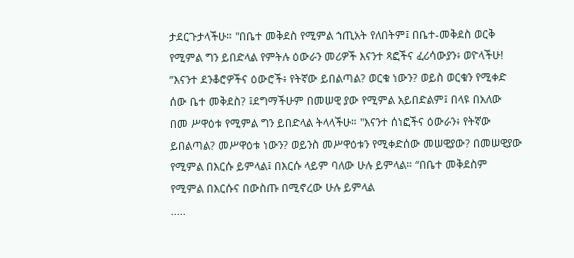ታደርጉታላችሁ። "በቤተ መቅደስ የሚምል ኀጢአት የለበትም፤ በቤተ-መቅደስ ወርቅ የሚምል ግን ይበድላል የምትሉ ዕውራን መሪዎች እናንተ ጻፎችና ፈሪሳውያን፥ ወዮላችሁ! ”እናንተ ደንቆሮዎችና ዕውሮች፥ የትኛው ይበልጣል? ወርቁ ነውን? ወይስ ወርቁን የሚቀድ ሰው ቤተ መቅደስ? ፤ደግማችሁም በመሠዊ ያው የሚምል አይበድልም፤ በላዩ በአለው በመ ሥዋዕቱ የሚምል ግን ይበድላል ትላላችሁ። "እናንተ ሰነፎችና ዕውራን፥ የትኛው ይበልጣል? መሥዋዕቱ ነውን? ወይንስ መሥዋዕቱን የሚቀድሰው መሠዊያው? በመሠዊያው የሚምል በእርሱ ይምላል፤ በእርሱ ላይም ባለው ሁሉ ይምላል። “በቤተ መቅደስም የሚምል በእርሱና በውስጡ በሚኖረው ሁሉ ይምላል
.....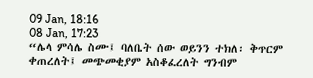09 Jan, 18:16
08 Jan, 17:23
“ሌላ ምሳሌ ስሙ፤ ባለቤት ሰው ወይንን ተክለ፡ ቅጥርም ቀጠረለት፤ መጭመቂያም አስቆፈረለት ግንብም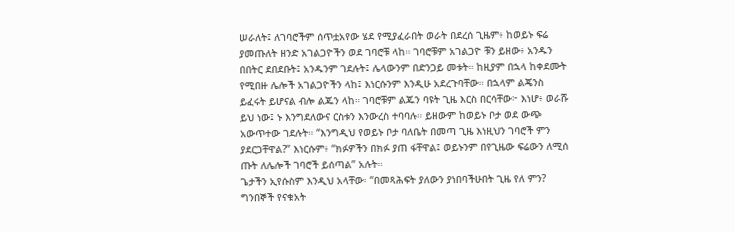ሠራለት፤ ለገባሮችም ሰጥቷአየው ሄደ የሚያፈራበት ወራት በደረሰ ጊዜም፥ ከወይኑ ፍሬ ያመጡለት ዘንድ አገልጋዮችን ወደ ገባሮቹ ላከ። ገባሮቹም አገልጋዮ ቹን ይዘው፥ አንዱን በበትር ደበደቡት፤ አንዱንም ገደሉት፤ ሌላውንም በድንጋይ መቱት። ከዚያም በኋላ ከቀደሙት የሚበዙ ሌሎች አገልጋዮችን ላከ፤ እነርሱንም እንዲሁ አደረጉባቸው። በኋላም ልጄንስ ይፈሩት ይሆናል ብሎ ልጁን ላከ። ገባሮቹም ልጁን ባዩት ጊዜ እርስ በርሳቸው፦ እነሆ፥ ወራሹ ይህ ነው፤ ኑ እንግደለውና ርስቱን እንውረስ ተባባሉ። ይዘውም ከወይኑ ቦታ ወደ ውጭ አውጥተው ገደሉት። “እንግዲህ የወይኑ ቦታ ባለቤት በመጣ ጊዜ እነዚህን ገባሮች ምን ያደርጋቸዋል?” እነርሱም፥ “ክፉዎችን በክፉ ያጠ ፋቸዋል፤ ወይኑንም በየጊዜው ፍሬውን ለሚሰ ጡት ለሌሎች ገባሮች ይሰጣል” አሉት።
ጌታችን ኢየሱስም እንዲህ አላቸው፡ “በመጻሕፍት ያለውን ያነበባችሁበት ጊዜ የለ ምን? ግንበኞች የናቁአት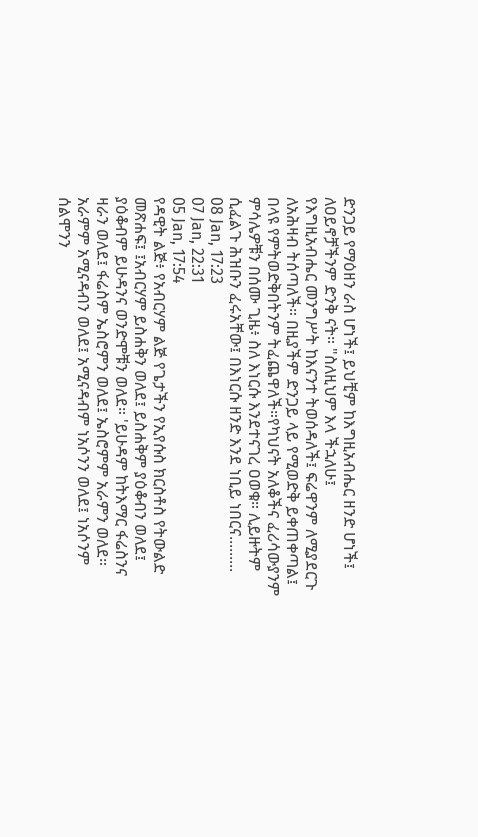ድንጋይ የማዕዘን ራስ ሆነች፤ ይህቺም ከእግዚአብሔር ዘንድ ሆነች፤ ለዐይኖቻችንም ድንቅ ናት። "ስለዚህም እላ ችኋለሁ፤
የእግዚአብሔር መንግሥት ከእናንተ ትወሰዳለች፤ ፍሬዋንም ለሚያደርጉ ለአሕዛብ ትሰጣለች። በዚያችም ድንጋይ ላይ የሚወድቅ ይቀጠቀጣል፤ በላዩ የምትወድቅበትንም ትፈጨዋለች።የካህናት አለቆችና ፈሪሳውያንም ምሳሌዎቹን በሰሙ ጊዜ፥ ስለ እነርሱ እንደተናገረ ዐወቁ። ሊይዙትም ሲፈልጉ ሕዝቡን ፈሩአቸው፤ በእነርሱ ዘንድ እንደ ነቢይ ነበርና.........
08 Jan, 17:23
07 Jan, 22:31
05 Jan, 17:54
የዳዊት ልጅ፥ የአብርሃም ልጅ የጌታችን የኢየሱስ ክርስቶስ የትውልድ መጽሐፍ፤ ፤አብርሃም ይስሐቅን ወለደ፤ ይስሐቅም ያዕቆብን ወለደ፤ ያዕቆብም ይሁዳንና ወንድሞቹን ወለደ። 'ይሁዳም ከትእማር ፋሬስንና ዛራን ወለደ፤ ፋሬስም ኤስሮምን ወለደ፤ ኤስሮምም አራምን ወለደ። አራምም አሚናዳብን ወለደ፤ አሚናዳብም ነአሶንን ወለደ፤ ነአሶንም ሰልሞንን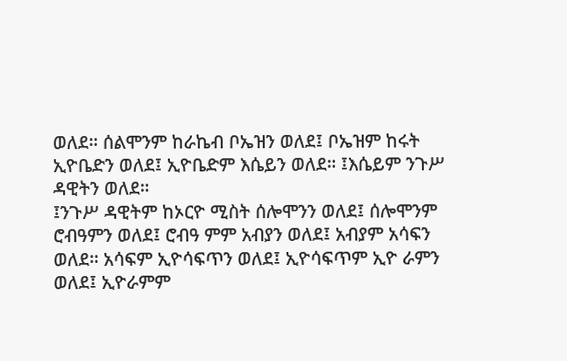ወለደ። ሰልሞንም ከራኬብ ቦኤዝን ወለደ፤ ቦኤዝም ከሩት ኢዮቤድን ወለደ፤ ኢዮቤድም እሴይን ወለደ። ፤እሴይም ንጉሥ ዳዊትን ወለደ።
፤ንጉሥ ዳዊትም ከኦርዮ ሚስት ሰሎሞንን ወለደ፤ ሰሎሞንም ሮብዓምን ወለደ፤ ሮብዓ ምም አብያን ወለደ፤ አብያም አሳፍን ወለደ። አሳፍም ኢዮሳፍጥን ወለደ፤ ኢዮሳፍጥም ኢዮ ራምን ወለደ፤ ኢዮራምም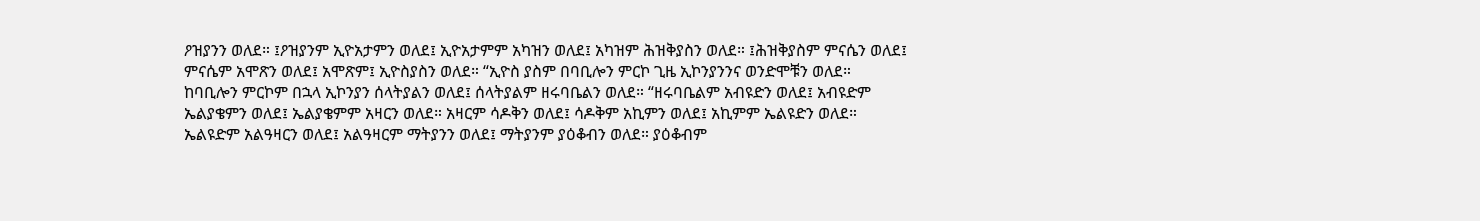ዖዝያንን ወለደ። ፤ዖዝያንም ኢዮአታምን ወለደ፤ ኢዮአታምም አካዝን ወለደ፤ አካዝም ሕዝቅያስን ወለደ። ፤ሕዝቅያስም ምናሴን ወለደ፤ ምናሴም አሞጽን ወለደ፤ አሞጽም፤ ኢዮስያስን ወለደ። “ኢዮስ ያስም በባቢሎን ምርኮ ጊዜ ኢኮንያንንና ወንድሞቹን ወለደ።
ከባቢሎን ምርኮም በኋላ ኢኮንያን ሰላትያልን ወለደ፤ ሰላትያልም ዘሩባቤልን ወለደ። “ዘሩባቤልም አብዩድን ወለደ፤ አብዩድም ኤልያቄምን ወለደ፤ ኤልያቄምም አዛርን ወለደ። አዛርም ሳዶቅን ወለደ፤ ሳዶቅም አኪምን ወለደ፤ አኪምም ኤልዩድን ወለደ። ኤልዩድም አልዓዛርን ወለደ፤ አልዓዛርም ማትያንን ወለደ፤ ማትያንም ያዕቆብን ወለደ። ያዕቆብም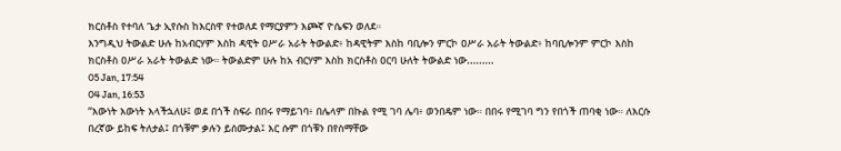ክርስቶስ የተባለ ጌታ ኢየሱስ ከእርስዋ የተወለደ የማርያምን እጮኛ ዮሴፍን ወለደ።
እንግዲህ ትውልድ ሁሉ ከአብርሃም እስከ ዳዊት ዐሥራ አራት ትውልድ፥ ከዳዊትም እስከ ባቢሎን ምርኮ ዐሥራ አራት ትውልድ፥ ከባቢሎንም ምርኮ እስከ ክርስቶስ ዐሥራ አራት ትውልድ ነው። ትውልድም ሁሉ ከአ ብርሃም እስከ ክርስቶስ ዐርባ ሁለት ትውልድ ነው.........
05 Jan, 17:54
04 Jan, 16:53
“እውነት እውነት እላችኋለሁ፤ ወደ በጎች ስፍራ በበሩ የማይገባ፥ በሌላም በኩል የሚ ገባ ሌባ፥ ወንበዴም ነው። በበሩ የሚገባ ግን የበጎች ጠባቂ ነው። ለእርሱ በረኛው ይከፍ ትለታል፤ በጎቹም ቃሉን ይሰሙታል፤ እር ሱም በጎቹን በየስማቸው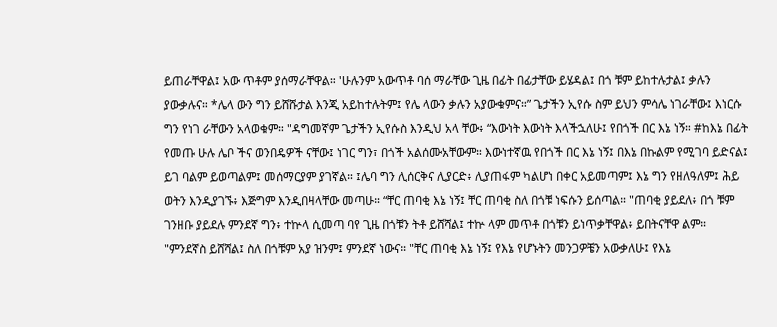ይጠራቸዋል፤ አው ጥቶም ያሰማራቸዋል። 'ሁሉንም አውጥቶ ባሰ ማራቸው ጊዜ በፊት በፊታቸው ይሄዳል፤ በጎ ቹም ይከተሉታል፤ ቃሉን ያውቃሉና። *ሌላ ውን ግን ይሸሹታል እንጂ አይከተሉትም፤ የሌ ላውን ቃሉን አያውቁምና።” ጌታችን ኢየሱ ስም ይህን ምሳሌ ነገራቸው፤ እነርሱ ግን የነገ ራቸውን አላወቁም። "ዳግመኛም ጌታችን ኢየሱስ እንዲህ አላ ቸው፥ “እውነት እውነት እላችኋለሁ፤ የበጎች በር እኔ ነኝ። #ከእኔ በፊት የመጡ ሁሉ ሌቦ ችና ወንበዴዎች ናቸው፤ ነገር ግን፣ በጎች አልሰሙአቸውም። እውነተኛዉ የበጎች በር እኔ ነኝ፤ በእኔ በኩልም የሚገባ ይድናል፤ ይገ ባልም ይወጣልም፤ መሰማርያም ያገኛል። ፤ሌባ ግን ሊሰርቅና ሊያርድ፥ ሊያጠፋም ካልሆነ በቀር አይመጣም፤ እኔ ግን የዘለዓለም፤ ሕይ ወትን እንዲያገኙ፥ እጅግም እንዲበዛላቸው መጣሁ። “ቸር ጠባቂ እኔ ነኝ፤ ቸር ጠባቂ ስለ በጎቹ ነፍሱን ይሰጣል። "ጠባቂ ያይደለ፥ በጎ ቹም ገንዘቡ ያይደሉ ምንደኛ ግን፥ ተኵላ ሲመጣ ባየ ጊዜ በጎቹን ትቶ ይሸሻል፤ ተኵ ላም መጥቶ በጎቹን ይነጥቃቸዋል፥ ይበትናቸዋ ልም። "ምንደኛስ ይሸሻል፤ ስለ በጎቹም አያ ዝንም፤ ምንደኛ ነውና። "ቸር ጠባቂ እኔ ነኝ፤ የእኔ የሆኑትን መንጋዎቼን አውቃለሁ፤ የእኔ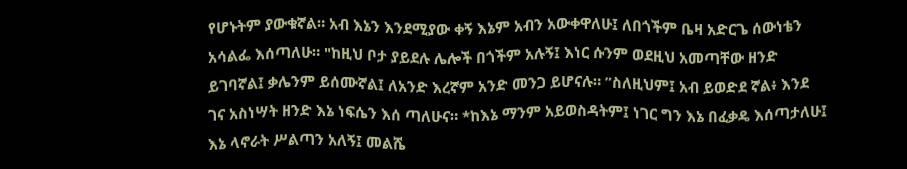የሆኑትም ያውቁኛል። አብ እኔን እንደሚያው ቀኝ እኔም አብን አውቀዋለሁ፤ ለበጎችም ቤዛ አድርጌ ሰውነቴን አሳልፌ እሰጣለሁ። "ከዚህ ቦታ ያይደሉ ሌሎች በጎችም አሉኝ፤ እነር ሱንም ወደዚህ አመጣቸው ዘንድ ይገባኛል፤ ቃሌንም ይሰሙኛል፤ ለአንድ እረኛም አንድ መንጋ ይሆናሉ። ”ስለዚህም፤ አብ ይወድደ ኛል፥ እንደ ገና አስነሣት ዘንድ እኔ ነፍሴን እሰ ጣለሁና። *ከእኔ ማንም አይወስዳትም፤ ነገር ግን እኔ በፈቃዴ እሰጣታለሁ፤ እኔ ላኖራት ሥልጣን አለኝ፤ መልሼ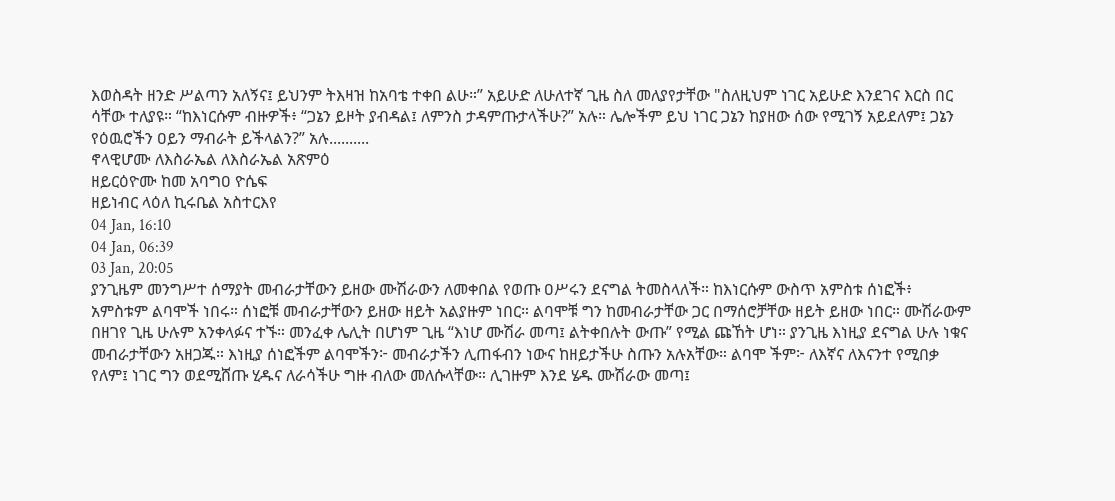እወስዳት ዘንድ ሥልጣን አለኝና፤ ይህንም ትእዛዝ ከአባቴ ተቀበ ልሁ።” አይሁድ ለሁለተኛ ጊዜ ስለ መለያየታቸው "ስለዚህም ነገር አይሁድ እንደገና እርስ በር ሳቸው ተለያዩ። “ከእነርሱም ብዙዎች፥ “ጋኔን ይዞት ያብዳል፤ ለምንስ ታዳምጡታላችሁ?” አሉ። ሌሎችም ይህ ነገር ጋኔን ከያዘው ሰው የሚገኝ አይደለም፤ ጋኔን የዕዉሮችን ዐይን ማብራት ይችላልን?” አሉ..........
ኖላዊሆሙ ለእስራኤል ለእስራኤል አጽምዕ
ዘይርዕዮሙ ከመ አባግዐ ዮሴፍ
ዘይነብር ላዕለ ኪሩቤል አስተርእየ
04 Jan, 16:10
04 Jan, 06:39
03 Jan, 20:05
ያንጊዜም መንግሥተ ሰማያት መብራታቸውን ይዘው ሙሽራውን ለመቀበል የወጡ ዐሥሩን ደናግል ትመስላለች። ከእነርሱም ውስጥ አምስቱ ሰነፎች፥ አምስቱም ልባሞች ነበሩ። ሰነፎቹ መብራታቸውን ይዘው ዘይት አልያዙም ነበር። ልባሞቹ ግን ከመብራታቸው ጋር በማሰሮቻቸው ዘይት ይዘው ነበር። ሙሽራውም በዘገየ ጊዜ ሁሉም አንቀላፉና ተኙ። መንፈቀ ሌሊት በሆነም ጊዜ “እነሆ ሙሽራ መጣ፤ ልትቀበሉት ውጡ” የሚል ጩኸት ሆነ። ያንጊዜ እነዚያ ደናግል ሁሉ ነቁና መብራታቸውን አዘጋጁ። እነዚያ ሰነፎችም ልባሞችን፦ መብራታችን ሊጠፋብን ነውና ከዘይታችሁ ስጡን አሉአቸው። ልባሞ ችም፦ ለእኛና ለእናንተ የሚበቃ የለም፤ ነገር ግን ወደሚሸጡ ሂዱና ለራሳችሁ ግዙ ብለው መለሱላቸው። ሊገዙም እንደ ሄዱ ሙሽራው መጣ፤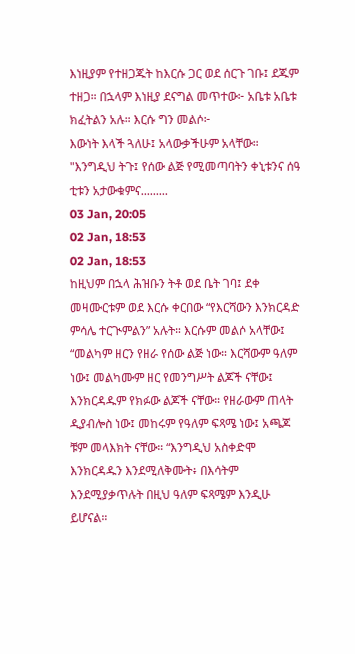እነዚያም የተዘጋጁት ከእርሱ ጋር ወደ ሰርጉ ገቡ፤ ደጁም ተዘጋ። በኋላም እነዚያ ደናግል መጥተው፦ አቤቱ አቤቱ ክፈትልን አሉ። እርሱ ግን መልሶ፦
እውነት እላች ጓለሁ፤ አላውቃችሁም አላቸው። "እንግዲህ ትጉ፤ የሰው ልጅ የሚመጣባትን ቀኒቱንና ሰዓ ቲቱን አታውቁምና.........
03 Jan, 20:05
02 Jan, 18:53
02 Jan, 18:53
ከዚህም በኋላ ሕዝቡን ትቶ ወደ ቤት ገባ፤ ደቀ መዛሙርቱም ወደ እርሱ ቀርበው “የእርሻውን እንክርዳድ ምሳሌ ተርጒምልን” አሉት። እርሱም መልሶ አላቸው፤ “መልካም ዘርን የዘራ የሰው ልጅ ነው። እርሻውም ዓለም ነው፤ መልካሙም ዘር የመንግሥት ልጆች ናቸው፤ እንክርዳዱም የክፉው ልጆች ናቸው። የዘራውም ጠላት ዲያብሎስ ነው፤ መከሩም የዓለም ፍጻሜ ነው፤ አጫጆ ቹም መላእክት ናቸው። “እንግዲህ አስቀድሞ እንክርዳዱን እንደሚለቅሙት፥ በእሳትም እንደሚያቃጥሉት በዚህ ዓለም ፍጻሜም እንዲሁ ይሆናል።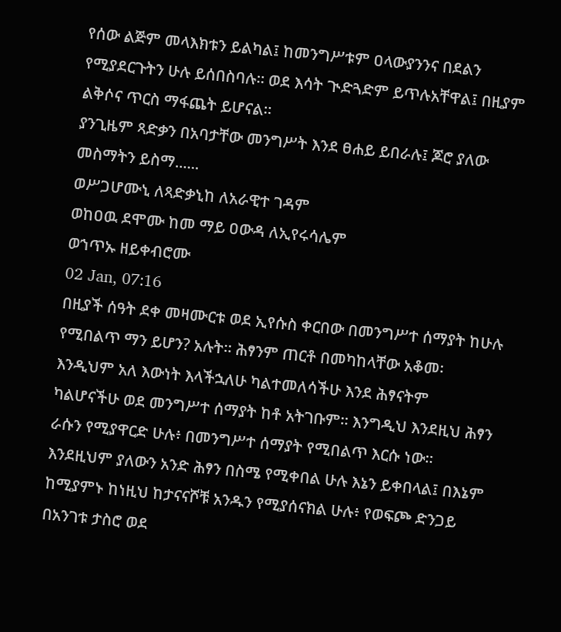የሰው ልጅም መላእክቱን ይልካል፤ ከመንግሥቱም ዐላውያንንና በደልን የሚያደርጉትን ሁሉ ይሰበስባሉ። ወደ እሳት ጒድጓድም ይጥሉአቸዋል፤ በዚያም ልቅሶና ጥርስ ማፋጨት ይሆናል።
ያንጊዜም ጻድቃን በአባታቸው መንግሥት እንደ ፀሐይ ይበራሉ፤ ጆሮ ያለው መስማትን ይስማ......
ወሥጋሆሙኒ ለጻድቃኒከ ለአራዊተ ገዳም
ወከዐዉ ደሞሙ ከመ ማይ ዐውዳ ለኢየሩሳሌም
ወኀጥኡ ዘይቀብሮሙ
02 Jan, 07:16
በዚያች ሰዓት ደቀ መዛሙርቱ ወደ ኢየሱስ ቀርበው በመንግሥተ ሰማያት ከሁሉ የሚበልጥ ማን ይሆን? አሉት። ሕፃንም ጠርቶ በመካከላቸው አቆመ፡ እንዲህም አለ እውነት እላችኋለሁ ካልተመለሳችሁ እንደ ሕፃናትም ካልሆናችሁ ወደ መንግሥተ ሰማያት ከቶ አትገቡም። እንግዲህ እንደዚህ ሕፃን ራሱን የሚያዋርድ ሁሉ፥ በመንግሥተ ሰማያት የሚበልጥ እርሱ ነው። እንደዚህም ያለውን አንድ ሕፃን በስሜ የሚቀበል ሁሉ እኔን ይቀበላል፤ በእኔም ከሚያምኑ ከነዚህ ከታናናሾቹ አንዱን የሚያሰናክል ሁሉ፥ የወፍጮ ድንጋይ በአንገቱ ታስሮ ወደ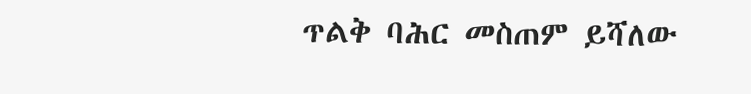ጥልቅ ባሕር መስጠም ይሻለው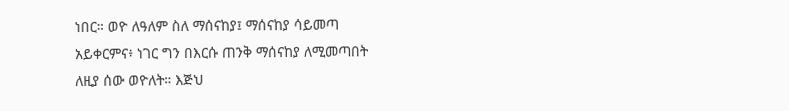ነበር። ወዮ ለዓለም ስለ ማሰናከያ፤ ማሰናከያ ሳይመጣ አይቀርምና፥ ነገር ግን በእርሱ ጠንቅ ማሰናከያ ለሚመጣበት ለዚያ ሰው ወዮለት። እጅህ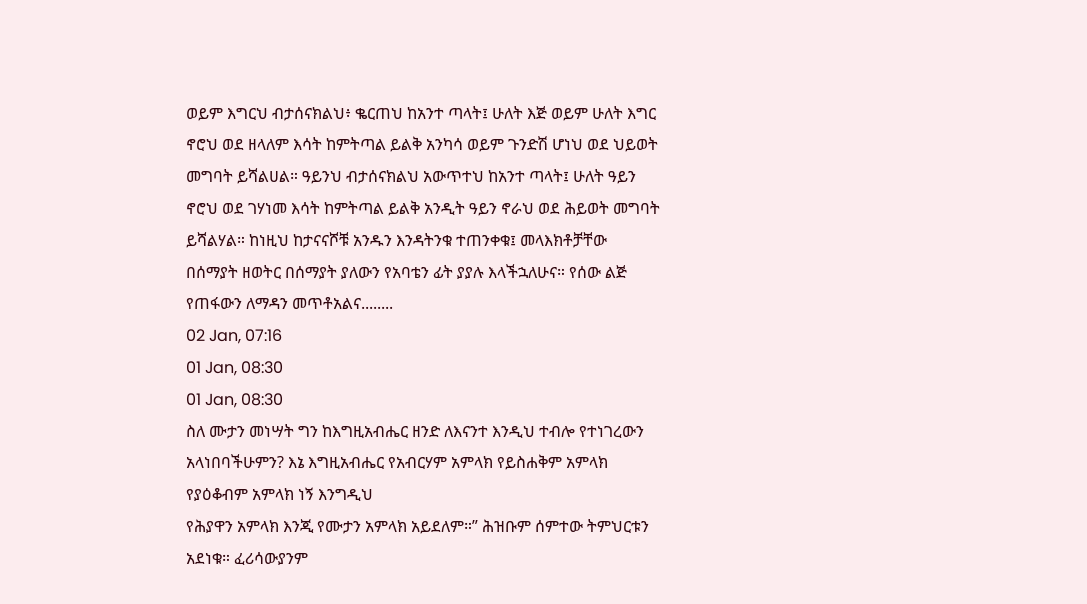ወይም እግርህ ብታሰናክልህ፥ ቈርጠህ ከአንተ ጣላት፤ ሁለት እጅ ወይም ሁለት እግር ኖሮህ ወደ ዘላለም እሳት ከምትጣል ይልቅ አንካሳ ወይም ጉንድሽ ሆነህ ወደ ህይወት መግባት ይሻልሀል። ዓይንህ ብታሰናክልህ አውጥተህ ከአንተ ጣላት፤ ሁለት ዓይን ኖሮህ ወደ ገሃነመ እሳት ከምትጣል ይልቅ አንዲት ዓይን ኖራህ ወደ ሕይወት መግባት ይሻልሃል። ከነዚህ ከታናናሾቹ አንዱን እንዳትንቁ ተጠንቀቁ፤ መላእክቶቻቸው በሰማያት ዘወትር በሰማያት ያለውን የአባቴን ፊት ያያሉ እላችኋለሁና። የሰው ልጅ የጠፋውን ለማዳን መጥቶአልና........
02 Jan, 07:16
01 Jan, 08:30
01 Jan, 08:30
ስለ ሙታን መነሣት ግን ከእግዚአብሔር ዘንድ ለእናንተ እንዲህ ተብሎ የተነገረውን አላነበባችሁምን? እኔ እግዚአብሔር የአብርሃም አምላክ የይስሐቅም አምላክ የያዕቆብም አምላክ ነኝ እንግዲህ
የሕያዋን አምላክ እንጂ የሙታን አምላክ አይደለም።” ሕዝቡም ሰምተው ትምህርቱን አደነቁ። ፈሪሳውያንም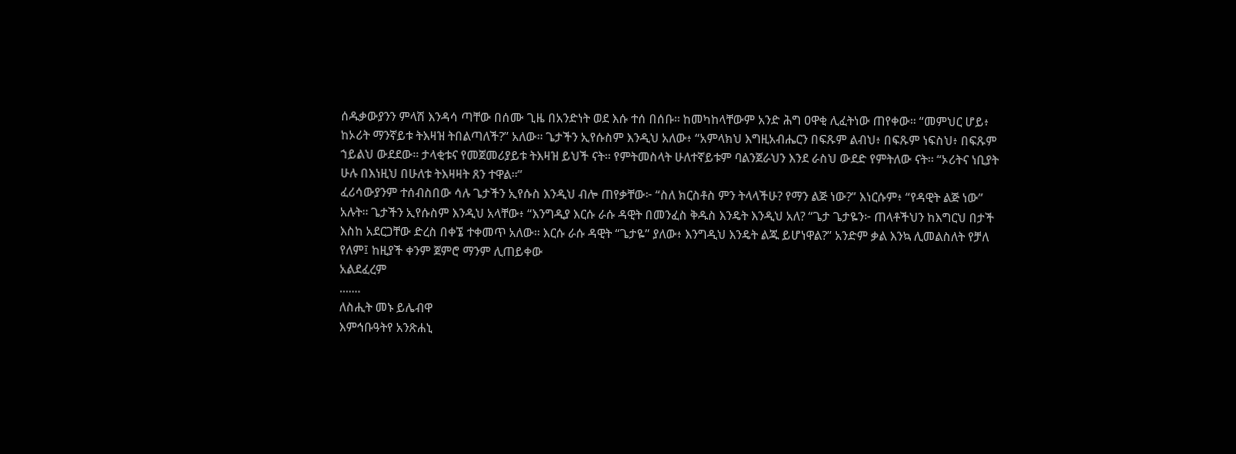ሰዱቃውያንን ምላሽ እንዳሳ ጣቸው በሰሙ ጊዜ በአንድነት ወደ እሱ ተሰ በሰቡ። ከመካከላቸውም አንድ ሕግ ዐዋቂ ሊፈትነው ጠየቀው። “መምህር ሆይ፥ ከኦሪት ማንኛይቱ ትእዛዝ ትበልጣለች?” አለው። ጌታችን ኢየሱስም እንዲህ አለው፥ “አምላክህ እግዚአብሔርን በፍጹም ልብህ፥ በፍጹም ነፍስህ፥ በፍጹም ኀይልህ ውደደው። ታላቂቱና የመጀመሪያይቱ ትእዛዝ ይህች ናት። የምትመስላት ሁለተኛይቱም ባልንጀራህን እንደ ራስህ ውደድ የምትለው ናት። “ኦሪትና ነቢያት ሁሉ በእነዚህ በሁለቱ ትእዛዛት ጸን ተዋል።”
ፈሪሳውያንም ተሰብስበው ሳሉ ጌታችን ኢየሱስ እንዲህ ብሎ ጠየቃቸው፦ “ስለ ክርስቶስ ምን ትላላችሁ? የማን ልጅ ነው?” እነርሱም፥ “የዳዊት ልጅ ነው” አሉት። ጌታችን ኢየሱስም እንዲህ አላቸው፥ “እንግዲያ እርሱ ራሱ ዳዊት በመንፈስ ቅዱስ እንዴት እንዲህ አለ? “ጌታ ጌታዬን፦ ጠላቶችህን ከእግርህ በታች እስከ አደርጋቸው ድረስ በቀኜ ተቀመጥ አለው። እርሱ ራሱ ዳዊት “ጌታዬ” ያለው፥ እንግዲህ እንዴት ልጁ ይሆነዋል?” አንድም ቃል እንኳ ሊመልስለት የቻለ የለም፤ ከዚያች ቀንም ጀምሮ ማንም ሊጠይቀው
አልደፈረም
.......
ለስሒት መኑ ይሌብዋ
እምኅቡዓትየ አንጽሐኒ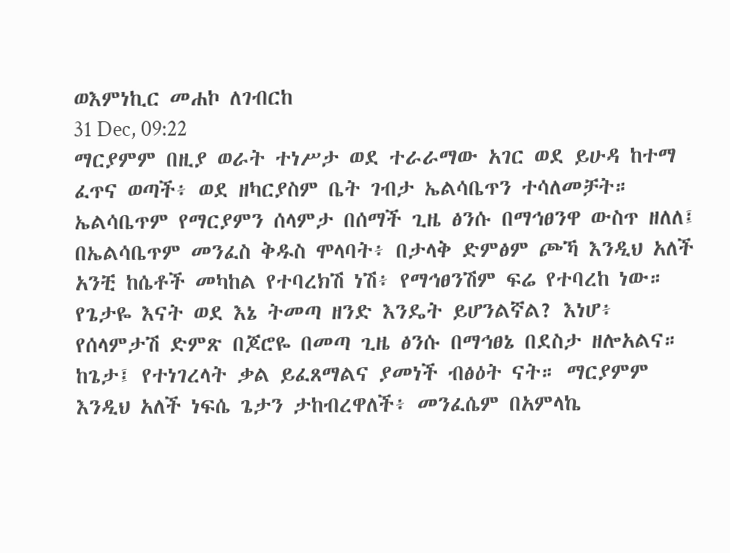ወእምነኪር መሐኮ ለገብርከ
31 Dec, 09:22
ማርያምም በዚያ ወራት ተነሥታ ወደ ተራራማው አገር ወደ ይሁዳ ከተማ ፈጥና ወጣች፥ ወደ ዘካርያስም ቤት ገብታ ኤልሳቤጥን ተሳለመቻት። ኤልሳቤጥም የማርያምን ሰላምታ በሰማች ጊዜ ፅንሱ በማኅፀንዋ ውስጥ ዘለለ፤ በኤልሳቤጥም መንፈስ ቅዱስ ሞላባት፥ በታላቅ ድምፅም ጮኻ እንዲህ አለች አንቺ ከሴቶች መካከል የተባረክሽ ነሽ፥ የማኅፀንሽም ፍሬ የተባረከ ነው። የጌታዬ እናት ወደ እኔ ትመጣ ዘንድ እንዴት ይሆንልኛል? እነሆ፥ የሰላምታሽ ድምጽ በጆሮዬ በመጣ ጊዜ ፅንሱ በማኅፀኔ በደስታ ዘሎአልና። ከጌታ፤ የተነገረላት ቃል ይፈጸማልና ያመነች ብፅዕት ናት። ማርያምም እንዲህ አለች ነፍሴ ጌታን ታከብረዋለች፥ መንፈሴም በአምላኬ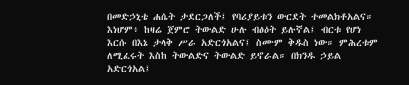በመድኃኒቴ ሐሴት ታደርጋለች፤ የባሪያይቱን ውርደት ተመልክቶአልና። እነሆም፥ ከዛሬ ጀምሮ ትውልድ ሁሉ ብፅዕት ይሉኛል፤ ብርቱ የሆነ እርሱ በእኔ ታላቅ ሥራ አድርጎአልና፤ ስሙም ቅዱስ ነው። ምሕረቱም ለሚፈሩት እስከ ትውልድና ትውልድ ይኖራል። በክንዱ ኃይል አድርጎአል፤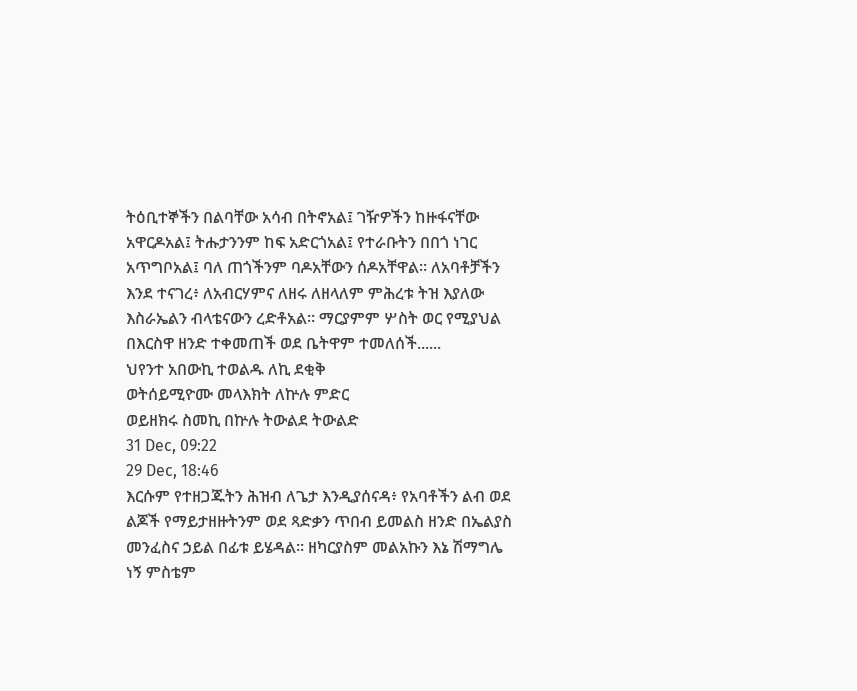ትዕቢተኞችን በልባቸው አሳብ በትኖአል፤ ገዥዎችን ከዙፋናቸው አዋርዶአል፤ ትሑታንንም ከፍ አድርጎአል፤ የተራቡትን በበጎ ነገር አጥግቦአል፤ ባለ ጠጎችንም ባዶአቸውን ሰዶአቸዋል። ለአባቶቻችን እንደ ተናገረ፥ ለአብርሃምና ለዘሩ ለዘላለም ምሕረቱ ትዝ እያለው እስራኤልን ብላቴናውን ረድቶአል። ማርያምም ሦስት ወር የሚያህል በእርስዋ ዘንድ ተቀመጠች ወደ ቤትዋም ተመለሰች......
ህየንተ አበውኪ ተወልዱ ለኪ ደቂቅ
ወትሰይሚዮሙ መላእክት ለኵሉ ምድር
ወይዘክሩ ስመኪ በኵሉ ትውልደ ትውልድ
31 Dec, 09:22
29 Dec, 18:46
እርሱም የተዘጋጁትን ሕዝብ ለጌታ እንዲያሰናዳ፥ የአባቶችን ልብ ወደ ልጆች የማይታዘዙትንም ወደ ጻድቃን ጥበብ ይመልስ ዘንድ በኤልያስ መንፈስና ኃይል በፊቱ ይሄዳል። ዘካርያስም መልአኩን እኔ ሽማግሌ ነኝ ምስቴም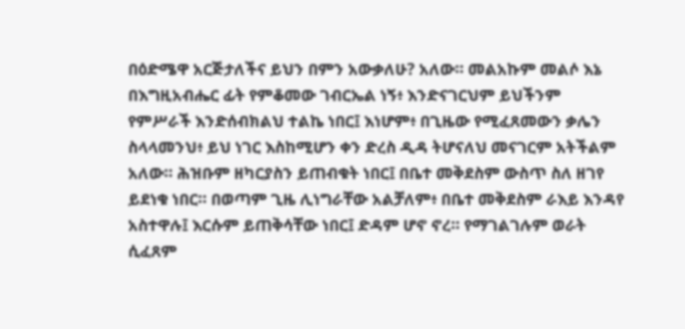በዕድሜዋ አርጅታለችና ይህን በምን አውቃለሁ? አለው። መልአኩም መልሶ እኔ በእግዚአብሔር ፊት የምቆመው ገብርኤል ነኝ፥ እንድናገርህም ይህችንም የምሥራች እንድሰብክልህ ተልኬ ነበር፤ እነሆም፥ በጊዜው የሚፈጸመውን ቃሌን ስላላመንህ፥ ይህ ነገር እስከሚሆን ቀን ድረስ ዲዳ ትሆናለህ መናገርም አትችልም አለው። ሕዝቡም ዘካርያስን ይጠብቁት ነበር፤ በቤተ መቅደስም ውስጥ ስለ ዘገየ ይደነቁ ነበር። በወጣም ጊዜ ሊነግራቸው አልቻለም፥ በቤተ መቅደስም ራእይ እንዳየ አስተዋሉ፤ እርሱም ይጠቅሳቸው ነበር፤ ድዳም ሆኖ ኖረ። የማገልገሉም ወራት ሲፈጸም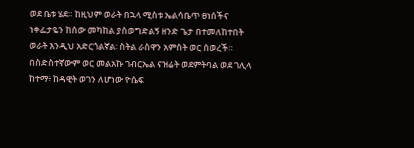ወደ ቤቱ ሄደ። ከዚህም ወራት በኋላ ሚስቱ ኤልሳቤጥ ፀነሰችና ነቀፌታዬን ከሰው መካከል ያስወግድልኝ ዘንድ ጌታ በተመለከተበት ወራት እንዲህ አድርጎልኛል፡ ስትል ራስዋን አምስት ወር ሰወረች። በስድስተኛውም ወር መልአኩ ገብርኤል ናዝሬት ወደምትባል ወደ ገሊላ ከተማ፥ ከዳዊት ወገን ለሆነው ዮሴፍ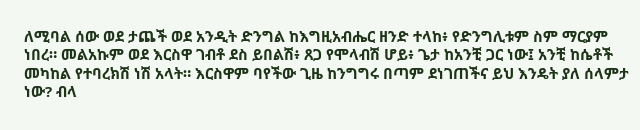ለሚባል ሰው ወደ ታጨች ወደ አንዲት ድንግል ከእግዚአብሔር ዘንድ ተላከ፥ የድንግሊቱም ስም ማርያም ነበረ። መልአኩም ወደ እርስዋ ገብቶ ደስ ይበልሽ፥ ጸጋ የሞላብሽ ሆይ፥ ጌታ ከአንቺ ጋር ነው፤ አንቺ ከሴቶች መካከል የተባረክሽ ነሽ አላት። እርስዋም ባየችው ጊዜ ከንግግሩ በጣም ደነገጠችና ይህ እንዴት ያለ ሰላምታ ነው? ብላ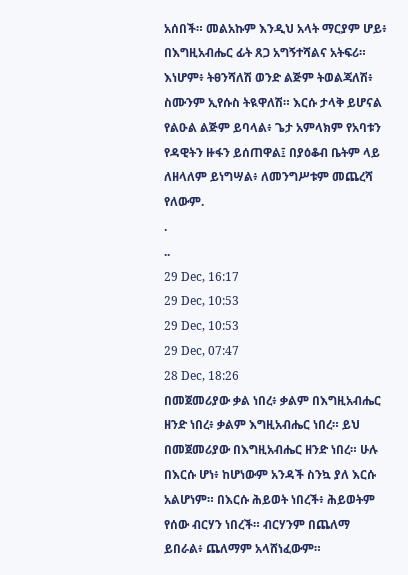አሰበች። መልአኩም እንዲህ አላት ማርያም ሆይ፥ በእግዚአብሔር ፊት ጸጋ አግኝተሻልና አትፍሪ። እነሆም፥ ትፀንሻለሽ ወንድ ልጅም ትወልጃለሽ፥ ስሙንም ኢየሱስ ትዪዋለሽ። እርሱ ታላቅ ይሆናል የልዑል ልጅም ይባላል፥ ጌታ አምላክም የአባቱን የዳዊትን ዙፋን ይሰጠዋል፤ በያዕቆብ ቤትም ላይ ለዘላለም ይነግሣል፥ ለመንግሥቱም መጨረሻ የለውም.
.
..
29 Dec, 16:17
29 Dec, 10:53
29 Dec, 10:53
29 Dec, 07:47
28 Dec, 18:26
በመጀመሪያው ቃል ነበረ፥ ቃልም በእግዚአብሔር ዘንድ ነበረ፥ ቃልም እግዚአብሔር ነበረ። ይህ በመጀመሪያው በእግዚአብሔር ዘንድ ነበረ። ሁሉ በእርሱ ሆነ፥ ከሆነውም አንዳች ስንኳ ያለ እርሱ አልሆነም። በእርሱ ሕይወት ነበረች፥ ሕይወትም የሰው ብርሃን ነበረች። ብርሃንም በጨለማ ይበራል፥ ጨለማም አላሸነፈውም።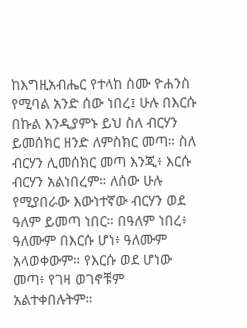ከእግዚአብሔር የተላከ ስሙ ዮሐንስ የሚባል አንድ ሰው ነበረ፤ ሁሉ በእርሱ በኩል እንዲያምኑ ይህ ስለ ብርሃን ይመሰክር ዘንድ ለምስክር መጣ። ስለ ብርሃን ሊመሰክር መጣ እንጂ፥ እርሱ ብርሃን አልነበረም። ለሰው ሁሉ የሚያበራው እውነተኛው ብርሃን ወደ ዓለም ይመጣ ነበር። በዓለም ነበረ፥ ዓለሙም በእርሱ ሆነ፥ ዓለሙም አላወቀውም። የእርሱ ወደ ሆነው መጣ፥ የገዛ ወገኖቹም አልተቀበሉትም።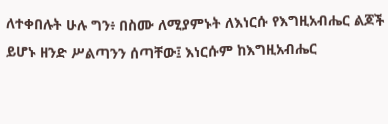ለተቀበሉት ሁሉ ግን፥ በስሙ ለሚያምኑት ለእነርሱ የእግዚአብሔር ልጆች ይሆኑ ዘንድ ሥልጣንን ሰጣቸው፤ እነርሱም ከእግዚአብሔር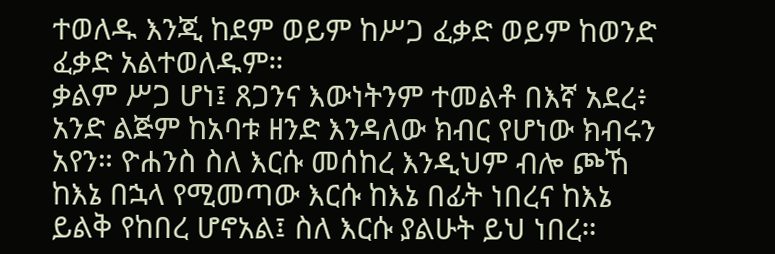ተወለዱ እንጂ ከደም ወይም ከሥጋ ፈቃድ ወይም ከወንድ ፈቃድ አልተወለዱም።
ቃልም ሥጋ ሆነ፤ ጸጋንና እውነትንም ተመልቶ በእኛ አደረ፥ አንድ ልጅም ከአባቱ ዘንድ እንዳለው ክብር የሆነው ክብሩን አየን። ዮሐንስ ስለ እርሱ መሰከረ እንዲህም ብሎ ጮኸ ከእኔ በኋላ የሚመጣው እርሱ ከእኔ በፊት ነበረና ከእኔ ይልቅ የከበረ ሆኖአል፤ ስለ እርሱ ያልሁት ይህ ነበረ።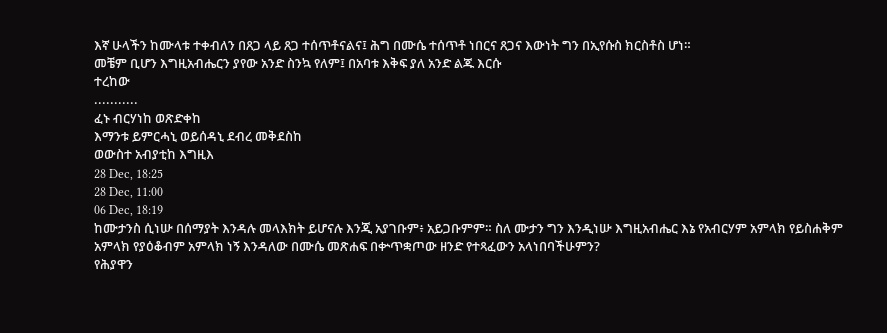እኛ ሁላችን ከሙላቱ ተቀብለን በጸጋ ላይ ጸጋ ተሰጥቶናልና፤ ሕግ በሙሴ ተሰጥቶ ነበርና ጸጋና እውነት ግን በኢየሱስ ክርስቶስ ሆነ።
መቼም ቢሆን እግዚአብሔርን ያየው አንድ ስንኳ የለም፤ በአባቱ እቅፍ ያለ አንድ ልጁ እርሱ
ተረከው
...........
ፈኑ ብርሃነከ ወጽድቀከ
እማንቱ ይምርሓኒ ወይሰዳኒ ደብረ መቅደስከ
ወውስተ አብያቲከ እግዚእ
28 Dec, 18:25
28 Dec, 11:00
06 Dec, 18:19
ከሙታንስ ሲነሡ በሰማያት እንዳሉ መላእክት ይሆናሉ እንጂ አያገቡም፥ አይጋቡምም። ስለ ሙታን ግን እንዲነሡ እግዚአብሔር እኔ የአብርሃም አምላክ የይስሐቅም አምላክ የያዕቆብም አምላክ ነኝ እንዳለው በሙሴ መጽሐፍ በቍጥቋጦው ዘንድ የተጻፈውን አላነበባችሁምን?
የሕያዋን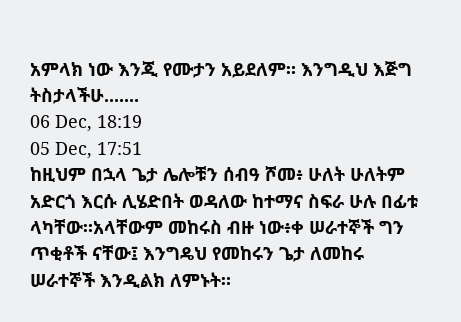አምላክ ነው እንጂ የሙታን አይደለም። እንግዲህ እጅግ ትስታላችሁ.......
06 Dec, 18:19
05 Dec, 17:51
ከዚህም በኋላ ጌታ ሌሎቹን ሰብዓ ሾመ፥ ሁለት ሁለትም አድርጎ እርሱ ሊሄድበት ወዳለው ከተማና ስፍራ ሁሉ በፊቱ ላካቸው።አላቸውም መከሩስ ብዙ ነው፥ቀ ሠራተኞች ግን ጥቂቶች ናቸው፤ እንግዴህ የመከሩን ጌታ ለመከሩ ሠራተኞች እንዲልክ ለምኑት።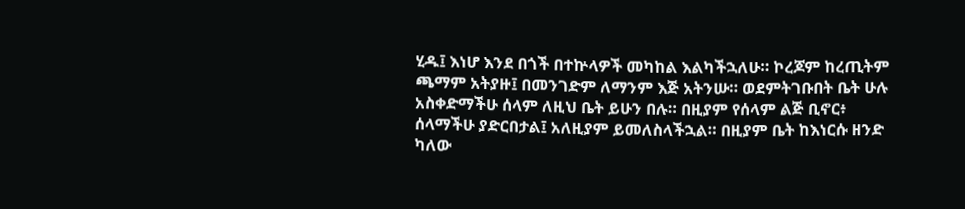ሂዱ፤ እነሆ እንደ በጎች በተኵላዎች መካከል እልካችኋለሁ። ኮረጆም ከረጢትም ጫማም አትያዙ፤ በመንገድም ለማንም እጅ አትንሡ። ወደምትገቡበት ቤት ሁሉ አስቀድማችሁ ሰላም ለዚህ ቤት ይሁን በሉ። በዚያም የሰላም ልጅ ቢኖር፥ ሰላማችሁ ያድርበታል፤ አለዚያም ይመለስላችኋል። በዚያም ቤት ከእነርሱ ዘንድ ካለው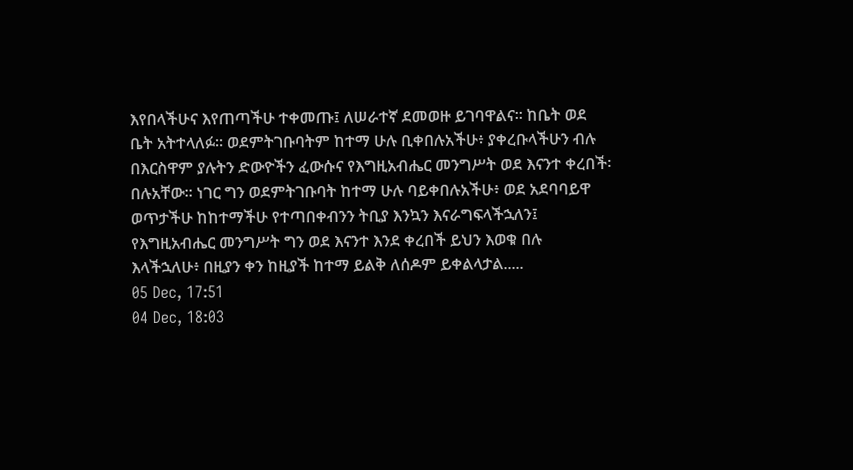እየበላችሁና እየጠጣችሁ ተቀመጡ፤ ለሠራተኛ ደመወዙ ይገባዋልና። ከቤት ወደ ቤት አትተላለፉ። ወደምትገቡባትም ከተማ ሁሉ ቢቀበሉአችሁ፥ ያቀረቡላችሁን ብሉ በእርስዋም ያሉትን ድውዮችን ፈውሱና የእግዚአብሔር መንግሥት ወደ እናንተ ቀረበች፡ በሉአቸው። ነገር ግን ወደምትገቡባት ከተማ ሁሉ ባይቀበሉአችሁ፥ ወደ አደባባይዋ ወጥታችሁ ከከተማችሁ የተጣበቀብንን ትቢያ እንኳን እናራግፍላችኋለን፤ የእግዚአብሔር መንግሥት ግን ወደ እናንተ እንደ ቀረበች ይህን እወቁ በሉ እላችኋለሁ፥ በዚያን ቀን ከዚያች ከተማ ይልቅ ለሰዶም ይቀልላታል.....
05 Dec, 17:51
04 Dec, 18:03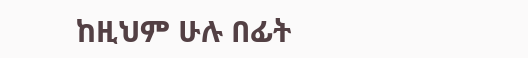ከዚህም ሁሉ በፊት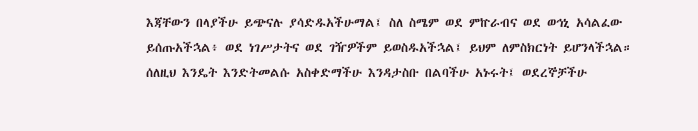እጃቸውን በላያችሁ ይጭናሉ ያሳድዱአችሁማል፤ ስለ ስሜም ወደ ምኵራብና ወደ ወኅኒ አሳልፈው ይሰጡአችኋል፥ ወደ ነገሥታትና ወደ ገዥዎችም ይወስዱአችኋል፤ ይህም ለምስክርነት ይሆንላችኋል። ሰለዚህ እንዴት እንድትመልሱ አስቀድማችሁ እንዳታስቡ በልባችሁ አኑሩት፤ ወደረኞቻችሁ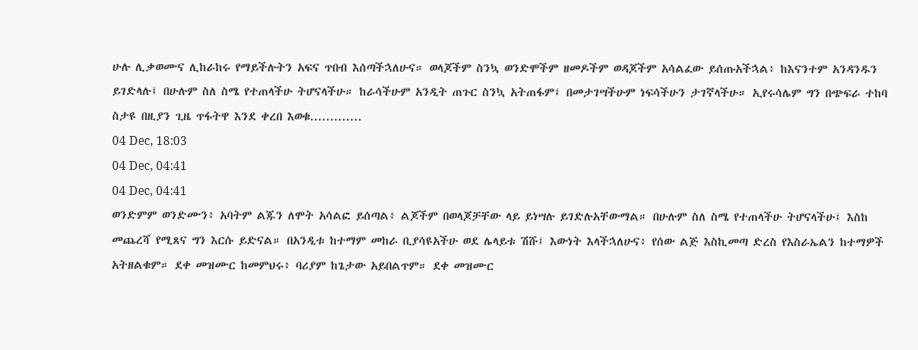ሁሉ ሊቃወሙና ሊከራከሩ የማይችሉትን አፍና ጥበብ እሰጣችኋለሁና። ወላጆችም ስንኳ ወንድሞችም ዘመዶችም ወዳጆችም አሳልፈው ይሰጡአችኋል፥ ከእናንተም አንዳንዱን ይገድላሉ፤ በሁሉም ስለ ስሜ የተጠላችሁ ትሆናላችሁ። ከራሳችሁም አንዲት ጠጉር ስንኳ አትጠፋም፤ በመታገሣችሁም ነፍሳችሁን ታገኛላችሁ። ኢየሩሳሌም ግን በጭፍራ ተከባ ስታዩ በዚያን ጊዜ ጥፋትዋ እንደ ቀረበ እወቁ.............
04 Dec, 18:03
04 Dec, 04:41
04 Dec, 04:41
ወንድምም ወንድሙን፥ አባትም ልጁን ለሞት አሳልፎ ይሰጣል፥ ልጆችም በወላጆቻቸው ላይ ይነሣሉ ይገድሉአቸውማል። በሁሉም ስለ ስሜ የተጠላችሁ ትሆናላችሁ፤ እስከ መጨረሻ የሚጸና ግን እርሱ ይድናል። በአንዲቱ ከተማም መከራ ቢያሳዩአችሁ ወደ ሌላይቱ ሽሹ፤ እውነት እላችኋለሁና፥ የሰው ልጅ እስኪመጣ ድረስ የእስራኤልን ከተማዎች አትዘልቁም። ደቀ መዝሙር ከመምህሩ፥ ባሪያም ከጌታው አይበልጥም። ደቀ መዝሙር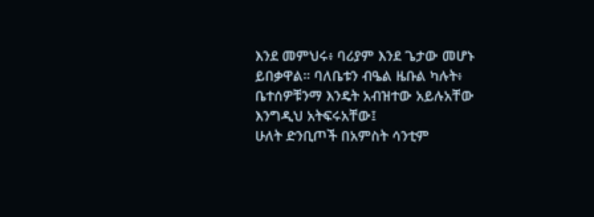እንደ መምህሩ፥ ባሪያም እንደ ጌታው መሆኑ ይበቃዋል። ባለቤቱን ብዔል ዜቡል ካሉት፥ ቤተሰዎቹንማ እንዴት አብዝተው አይሉአቸው እንግዲህ አትፍሩአቸው፤
ሁለት ድንቢጦች በአምስት ሳንቲም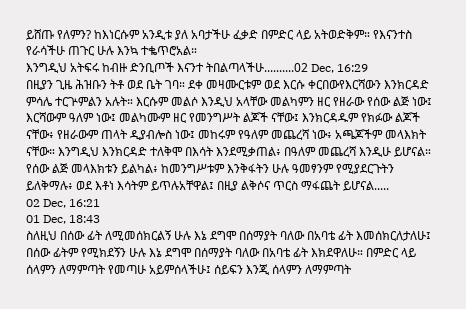ይሸጡ የለምን? ከእነርሱም አንዲቱ ያለ አባታችሁ ፈቃድ በምድር ላይ አትወድቅም። የእናንተስ የራሳችሁ ጠጉር ሁሉ እንኳ ተቈጥሮአል።
እንግዲህ አትፍሩ ከብዙ ድንቢጦች እናንተ ትበልጣላችሁ..........02 Dec, 16:29
በዚያን ጊዜ ሕዝቡን ትቶ ወደ ቤት ገባ። ደቀ መዛሙርቱም ወደ እርሱ ቀርበውየእርሻውን እንክርዳድ ምሳሌ ተርጕምልን አሉት። እርሱም መልሶ እንዲህ አላቸው መልካምን ዘር የዘራው የሰው ልጅ ነው፤ እርሻውም ዓለም ነው፤ መልካሙም ዘር የመንግሥት ልጆች ናቸው፤ እንክርዳዱም የክፉው ልጆች ናቸው፥ የዘራውም ጠላት ዲያብሎስ ነው፤ መከሩም የዓለም መጨረሻ ነው፥ አጫጆችም መላእክት ናቸው። እንግዲህ እንክርዳድ ተለቅሞ በእሳት እንደሚቃጠል፥ በዓለም መጨረሻ እንዲሁ ይሆናል። የሰው ልጅ መላእክቱን ይልካል፥ ከመንግሥቱም እንቅፋትን ሁሉ ዓመፃንም የሚያደርጉትን ይለቅማሉ፥ ወደ እቶነ እሳትም ይጥሉአቸዋል፤ በዚያ ልቅሶና ጥርስ ማፋጨት ይሆናል.....
02 Dec, 16:21
01 Dec, 18:43
ስለዚህ በሰው ፊት ለሚመሰክርልኝ ሁሉ እኔ ደግሞ በሰማያት ባለው በአባቴ ፊት እመሰክርለታለሁ፤ በሰው ፊትም የሚክደኝን ሁሉ እኔ ደግሞ በሰማያት ባለው በአባቴ ፊት እክደዋለሁ። በምድር ላይ ሰላምን ለማምጣት የመጣሁ አይምሰላችሁ፤ ሰይፍን እንጂ ሰላምን ለማምጣት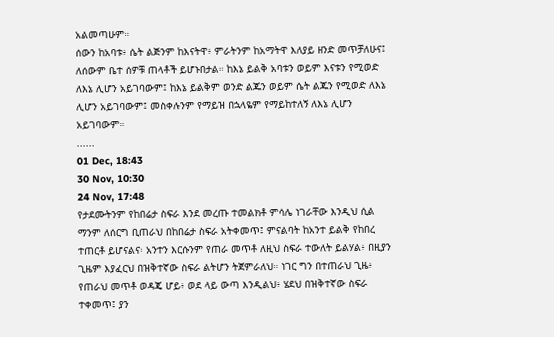አልመጣሁም።
ሰውን ከአባቱ፥ ሴት ልጅንም ከእናትዋ፥ ምራትንም ከአማትዋ እለያይ ዘንድ መጥቻለሁና፤ ለሰውም ቤተ ሰዎቹ ጠላቶች ይሆኑበታል። ከእኔ ይልቅ አባቱን ወይም እናቱን የሚወድ ለእኔ ሊሆን አይገባውም፤ ከእኔ ይልቅም ወንድ ልጁን ወይም ሴት ልጁን የሚወድ ለእኔ ሊሆን አይገባውም፤ መስቀሉንም የማይዝ በኋላዬም የማይከተለኝ ለእኔ ሊሆን አይገባውም።
......
01 Dec, 18:43
30 Nov, 10:30
24 Nov, 17:48
የታደሙትንም የከበሬታ ስፍራ እንደ መረጡ ተመልክቶ ምሳሌ ነገራቸው እንዲህ ሲል ማንም ለሰርግ ቢጠራህ በከበሬታ ስፍራ አትቀመጥ፤ ምናልባት ከአንተ ይልቅ የከበረ ተጠርቶ ይሆናልና፡ አንተን እርሱንም የጠራ መጥቶ ለዚህ ስፍራ ተውለት ይልሃል፥ በዚያን ጊዜም እያፈርህ በዝቅተኛው ስፍራ ልትሆን ትጀምራለህ። ነገር ግን በተጠራህ ጊዜ፥ የጠራህ መጥቶ ወዳጄ ሆይ፥ ወደ ላይ ውጣ እንዲልህ፥ ሄደህ በዝቅተኛው ስፍራ ተቀመጥ፤ ያን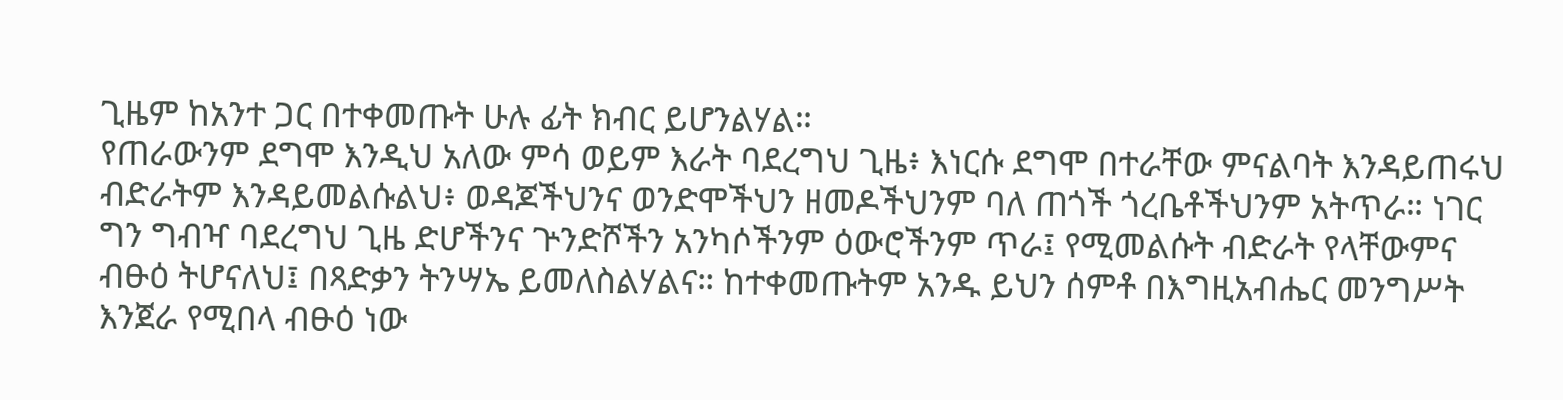ጊዜም ከአንተ ጋር በተቀመጡት ሁሉ ፊት ክብር ይሆንልሃል።
የጠራውንም ደግሞ እንዲህ አለው ምሳ ወይም እራት ባደረግህ ጊዜ፥ እነርሱ ደግሞ በተራቸው ምናልባት እንዳይጠሩህ ብድራትም እንዳይመልሱልህ፥ ወዳጆችህንና ወንድሞችህን ዘመዶችህንም ባለ ጠጎች ጎረቤቶችህንም አትጥራ። ነገር ግን ግብዣ ባደረግህ ጊዜ ድሆችንና ጕንድሾችን አንካሶችንም ዕውሮችንም ጥራ፤ የሚመልሱት ብድራት የላቸውምና ብፁዕ ትሆናለህ፤ በጻድቃን ትንሣኤ ይመለስልሃልና። ከተቀመጡትም አንዱ ይህን ሰምቶ በእግዚአብሔር መንግሥት እንጀራ የሚበላ ብፁዕ ነው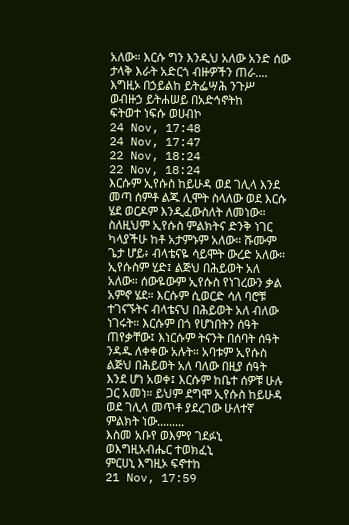አለው። እርሱ ግን እንዲህ አለው አንድ ሰው ታላቅ እራት አድርጎ ብዙዎችን ጠራ....
እግዚኦ በኃይልከ ይትፌሣሕ ንጉሥ
ወብዙኃ ይትሐሠይ በአድኅኖትከ
ፍትወተ ነፍሱ ወሀብኮ
24 Nov, 17:48
24 Nov, 17:47
22 Nov, 18:24
22 Nov, 18:24
እርሱም ኢየሱስ ከይሁዳ ወደ ገሊላ እንደ መጣ ሰምቶ ልጁ ሊሞት ስላለው ወደ እርሱ ሄደ ወርዶም እንዲፈውስለት ለመነው። ስለዚህም ኢየሱስ ምልክትና ድንቅ ነገር ካላያችሁ ከቶ አታምኑም አለው። ሹሙም ጌታ ሆይ፥ ብላቴናዬ ሳይሞት ውረድ አለው። ኢየሱስም ሂድ፤ ልጅህ በሕይወት አለ አለው። ሰውዬውም ኢየሱስ የነገረውን ቃል አምኖ ሄደ። እርሱም ሲወርድ ሳለ ባሮቹ ተገናኙትና ብላቴናህ በሕይወት አለ ብለው ነገሩት። እርሱም በጎ የሆነበትን ሰዓት ጠየቃቸው፤ እነርሱም ትናንት በሰባት ሰዓት ንዳዱ ለቀቀው አሉት። አባቱም ኢየሱስ ልጅህ በሕይወት አለ ባለው በዚያ ሰዓት እንደ ሆነ አወቀ፤ እርሱም ከቤተ ሰዎቹ ሁሉ ጋር አመነ። ይህም ደግሞ ኢየሱስ ከይሁዳ ወደ ገሊላ መጥቶ ያደረገው ሁለተኛ ምልክት ነው.........
እስመ አቡየ ወእምየ ገደፉኒ
ወእግዚአብሔር ተወክፈኒ
ምርሀኒ እግዚኦ ፍኖተከ
21 Nov, 17:59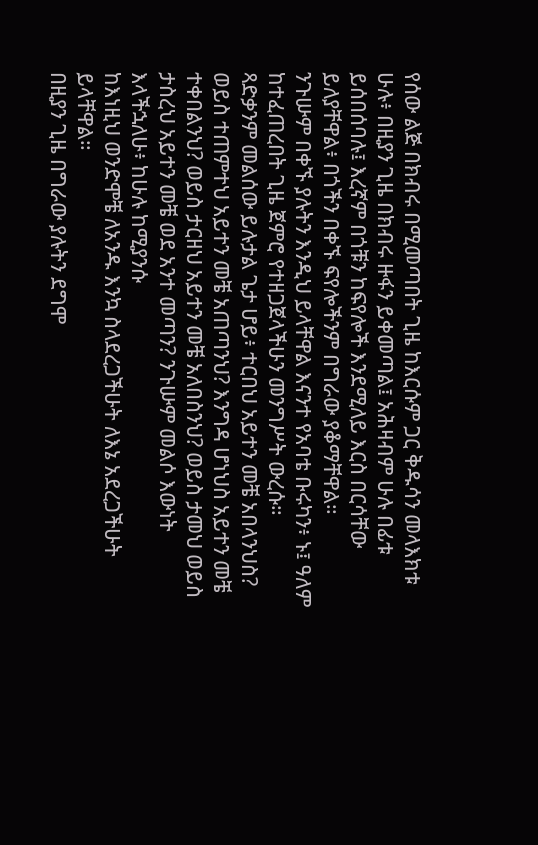የሰው ልጅ በክብሩ በሚመጣበት ጊዜ ከእርሱም ጋር ቅዱሳን መላእክቱ ሁሉ፥ በዚያን ጊዜ በክብሩ ዙፋን ይቀመጣል፤ አሕዛብም ሁሉ በፊቱ ይሰበሰባሉ፤ እረኛም በጎቹን ከፍየሎች እንደሚለይ እርስ በርሳቸው ይለያቸዋል፥ በጎችን በቀኙ ፍየሎችንም በግራው ያቆማቸዋል።
ንጉሡም በቀኙ ያሉትን እንዲህ ይላቸዋል እናንተ የአባቴ ቡሩካን፥ ኑ፤ ዓለም ከተፈጠረበት ጊዜ ጀምሮ የተዘጋጀላችሁን መንግሥት ውረሱ።
ጻድቃንም መልሰው ይሉታል ጌታ ሆይ፥ ተርበህ አይተን መቼ አበላንህስ? ወይስ ተጠምተህ አይተን መቼ አጠጣንህ? እንግዳ ሆነህስ አይተን መቼ ተቀበልንህ? ወይስ ታርዘህ አይተን መቼ አለበስንህ? ወይስ ታመህ ወይስ ታስረህ አይተን መቼ ወደ አንተ መጣን? ንጉሡም መልሶ እውነት እላችኋለሁ፥ ከሁሉ ከሚያንሱ
ከእነዚህ ወንድሞቼ ለአንዱ እንኳ ስላደረጋችሁት ለእኔ አደረጋችሁት ይላቸዋል።
በዚያን ጊዜ በግራው ያሉትን ደግሞ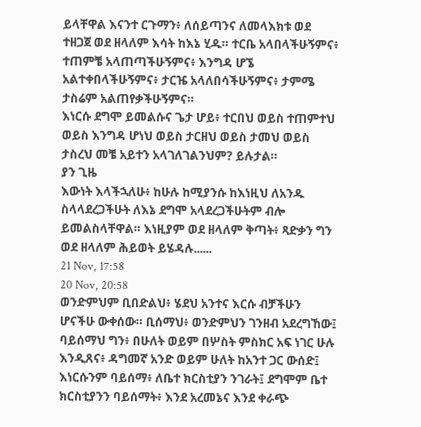ይላቸዋል እናንተ ርጉማን፥ ለሰይጣንና ለመላእክቱ ወደ ተዘጋጀ ወደ ዘላለም እሳት ከእኔ ሂዱ። ተርቤ አላበላችሁኝምና፥ ተጠምቼ አላጠጣችሁኝምና፥ እንግዳ ሆኜ አልተቀበላችሁኝምና፥ ታርዤ አላለበሳችሁኝምና፥ ታምሜ ታስሬም አልጠየቃችሁኝምና።
እነርሱ ደግሞ ይመልሱና ጌታ ሆይ፥ ተርበህ ወይስ ተጠምተህ ወይስ እንግዳ ሆነህ ወይስ ታርዘህ ወይስ ታመህ ወይስ ታስረህ መቼ አይተን አላገለገልንህም? ይሉታል።
ያን ጊዜ
እውነት እላችኋለሁ፥ ከሁሉ ከሚያንሱ ከእነዚህ ለአንዱ ስላላደረጋችሁት ለእኔ ደግሞ አላደረጋችሁትም ብሎ ይመልስላቸዋል። እነዚያም ወደ ዘላለም ቅጣት፥ ጻድቃን ግን ወደ ዘላለም ሕይወት ይሄዳሉ......
21 Nov, 17:58
20 Nov, 20:58
ወንድምህም ቢበድልህ፥ ሄደህ አንተና እርሱ ብቻችሁን ሆናችሁ ውቀሰው። ቢሰማህ፥ ወንድምህን ገንዘብ አደረግኸው፤ ባይሰማህ ግን፥ በሁለት ወይም በሦስት ምስክር አፍ ነገር ሁሉ እንዲጸና፥ ዳግመኛ አንድ ወይም ሁለት ከአንተ ጋር ውሰድ፤ እነርሱንም ባይሰማ፥ ለቤተ ክርስቲያን ንገራት፤ ደግሞም ቤተ ክርስቲያንን ባይሰማት፥ እንደ አረመኔና እንደ ቀራጭ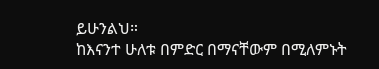ይሁንልህ።
ከእናንተ ሁለቱ በምድር በማናቸውም በሚለምኑት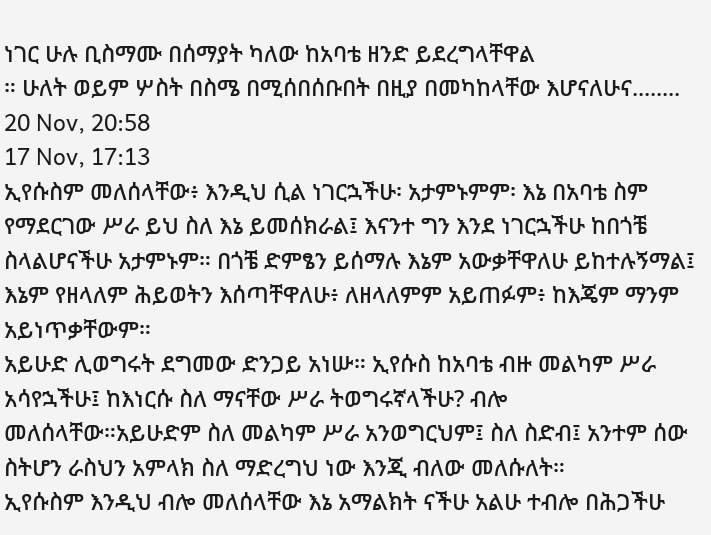ነገር ሁሉ ቢስማሙ በሰማያት ካለው ከአባቴ ዘንድ ይደረግላቸዋል
። ሁለት ወይም ሦስት በስሜ በሚሰበሰቡበት በዚያ በመካከላቸው እሆናለሁና........
20 Nov, 20:58
17 Nov, 17:13
ኢየሱስም መለሰላቸው፥ እንዲህ ሲል ነገርኋችሁ፡ አታምኑምም፡ እኔ በአባቴ ስም የማደርገው ሥራ ይህ ስለ እኔ ይመሰክራል፤ እናንተ ግን እንደ ነገርኋችሁ ከበጎቼ ስላልሆናችሁ አታምኑም። በጎቼ ድምፄን ይሰማሉ እኔም አውቃቸዋለሁ ይከተሉኝማል፤ እኔም የዘላለም ሕይወትን እሰጣቸዋለሁ፥ ለዘላለምም አይጠፉም፥ ከእጄም ማንም አይነጥቃቸውም።
አይሁድ ሊወግሩት ደግመው ድንጋይ አነሡ። ኢየሱስ ከአባቴ ብዙ መልካም ሥራ አሳየኋችሁ፤ ከእነርሱ ስለ ማናቸው ሥራ ትወግሩኛላችሁ? ብሎ መለሰላቸው።አይሁድም ስለ መልካም ሥራ አንወግርህም፤ ስለ ስድብ፤ አንተም ሰው ስትሆን ራስህን አምላክ ስለ ማድረግህ ነው እንጂ ብለው መለሱለት።
ኢየሱስም እንዲህ ብሎ መለሰላቸው እኔ አማልክት ናችሁ አልሁ ተብሎ በሕጋችሁ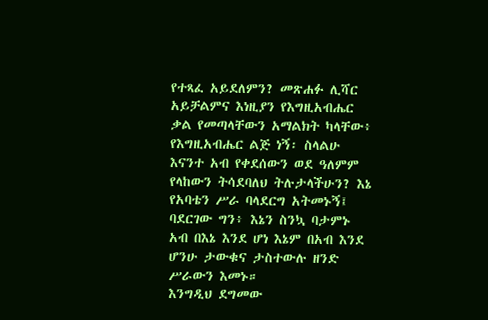የተጻፈ አይደለምን? መጽሐፉ ሊሻር አይቻልምና እነዚያን የእግዚአብሔር ቃል የመጣላቸውን አማልክት ካላቸው፥ የእግዚአብሔር ልጅ ነኝ፡ ስላልሁ እናንተ አብ የቀደሰውን ወደ ዓለምም የላከውን ትሳደባለህ ትሉታላችሁን? እኔ የአባቴን ሥራ ባላደርግ አትመኑኝ፤ ባደርገው ግን፥ እኔን ስንኳ ባታምኑ አብ በእኔ እንደ ሆነ እኔም በአብ እንደ ሆንሁ ታውቁና ታስተውሉ ዘንድ ሥራውን እመኑ።
እንግዲህ ደግመው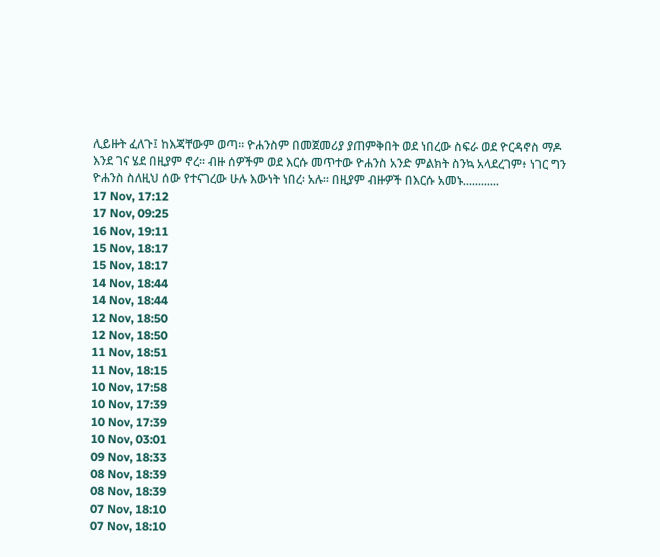ሊይዙት ፈለጉ፤ ከእጃቸውም ወጣ። ዮሐንስም በመጀመሪያ ያጠምቅበት ወደ ነበረው ስፍራ ወደ ዮርዳኖስ ማዶ እንደ ገና ሄደ በዚያም ኖረ። ብዙ ሰዎችም ወደ እርሱ መጥተው ዮሐንስ አንድ ምልክት ስንኳ አላደረገም፥ ነገር ግን ዮሐንስ ስለዚህ ሰው የተናገረው ሁሉ እውነት ነበረ፡ አሉ። በዚያም ብዙዎች በእርሱ አመኑ............
17 Nov, 17:12
17 Nov, 09:25
16 Nov, 19:11
15 Nov, 18:17
15 Nov, 18:17
14 Nov, 18:44
14 Nov, 18:44
12 Nov, 18:50
12 Nov, 18:50
11 Nov, 18:51
11 Nov, 18:15
10 Nov, 17:58
10 Nov, 17:39
10 Nov, 17:39
10 Nov, 03:01
09 Nov, 18:33
08 Nov, 18:39
08 Nov, 18:39
07 Nov, 18:10
07 Nov, 18:10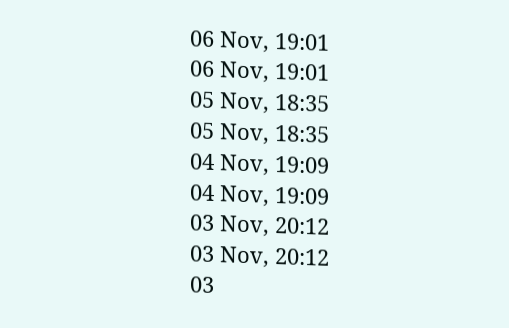06 Nov, 19:01
06 Nov, 19:01
05 Nov, 18:35
05 Nov, 18:35
04 Nov, 19:09
04 Nov, 19:09
03 Nov, 20:12
03 Nov, 20:12
03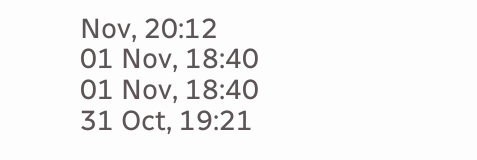Nov, 20:12
01 Nov, 18:40
01 Nov, 18:40
31 Oct, 19:21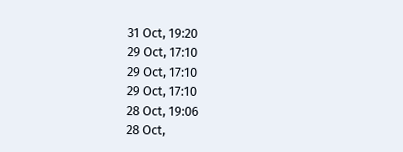31 Oct, 19:20
29 Oct, 17:10
29 Oct, 17:10
29 Oct, 17:10
28 Oct, 19:06
28 Oct,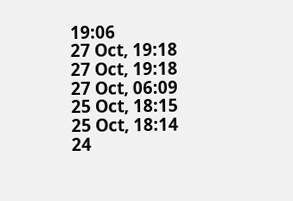19:06
27 Oct, 19:18
27 Oct, 19:18
27 Oct, 06:09
25 Oct, 18:15
25 Oct, 18:14
24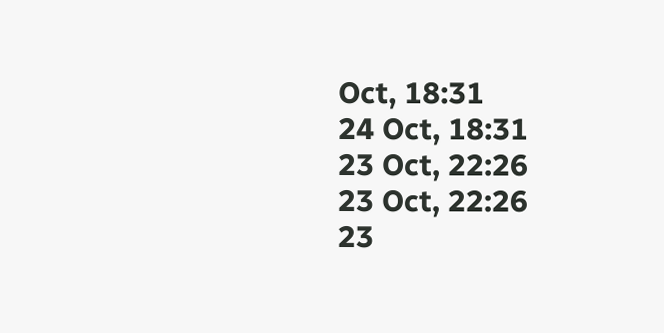Oct, 18:31
24 Oct, 18:31
23 Oct, 22:26
23 Oct, 22:26
23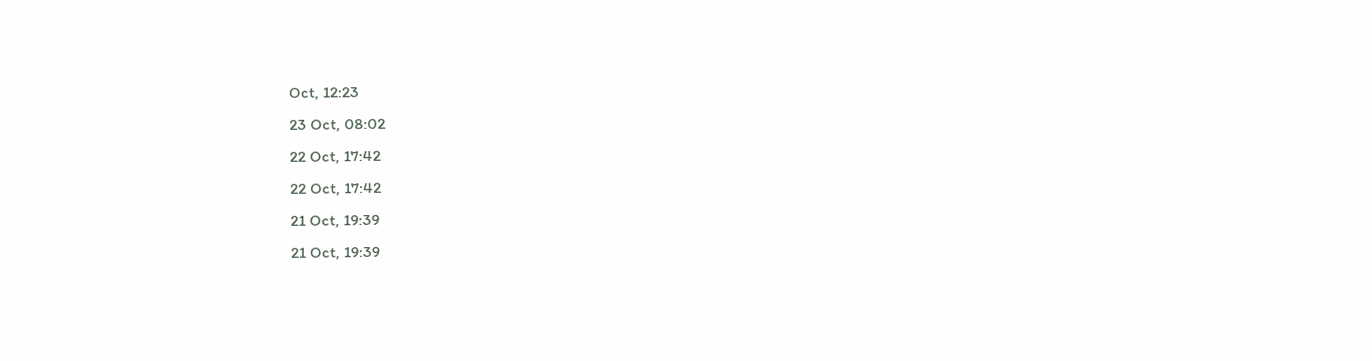Oct, 12:23
23 Oct, 08:02
22 Oct, 17:42
22 Oct, 17:42
21 Oct, 19:39
21 Oct, 19:39